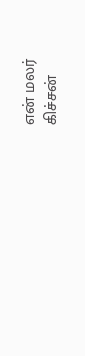என் மலர்
கிச்சன்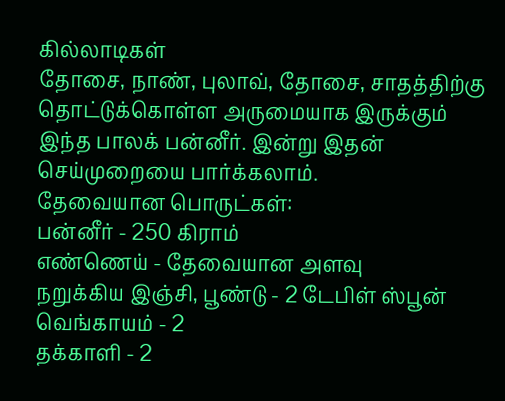கில்லாடிகள்
தோசை, நாண், புலாவ், தோசை, சாதத்திற்கு தொட்டுக்கொள்ள அருமையாக இருக்கும் இந்த பாலக் பன்னீர். இன்று இதன் செய்முறையை பார்க்கலாம்.
தேவையான பொருட்கள்:
பன்னீர் - 250 கிராம்
எண்ணெய் - தேவையான அளவு
நறுக்கிய இஞ்சி, பூண்டு - 2 டேபிள் ஸ்பூன்
வெங்காயம் - 2
தக்காளி - 2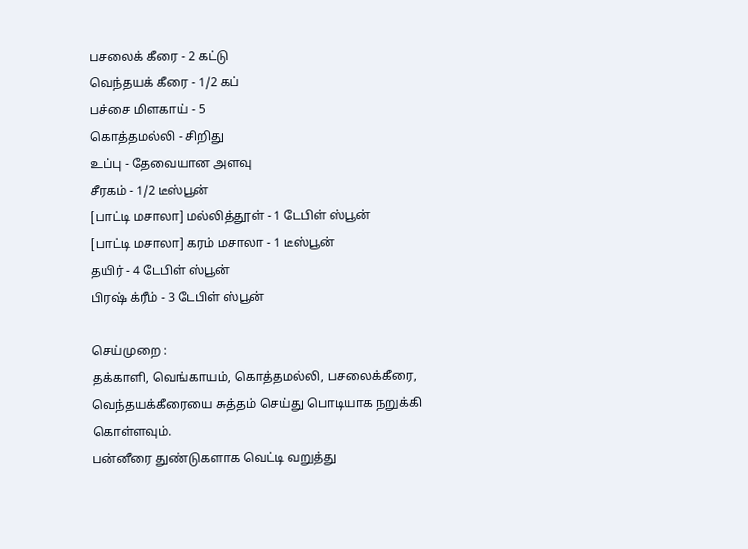பசலைக் கீரை - 2 கட்டு
வெந்தயக் கீரை - 1/2 கப்
பச்சை மிளகாய் - 5
கொத்தமல்லி - சிறிது
உப்பு - தேவையான அளவு
சீரகம் - 1/2 டீஸ்பூன்
[பாட்டி மசாலா] மல்லித்தூள் - 1 டேபிள் ஸ்பூன்
[பாட்டி மசாலா] கரம் மசாலா - 1 டீஸ்பூன்
தயிர் - 4 டேபிள் ஸ்பூன்
பிரஷ் க்ரீம் - 3 டேபிள் ஸ்பூன்

செய்முறை :
தக்காளி, வெங்காயம், கொத்தமல்லி, பசலைக்கீரை, வெந்தயக்கீரையை சுத்தம் செய்து பொடியாக நறுக்கி கொள்ளவும்.
பன்னீரை துண்டுகளாக வெட்டி வறுத்து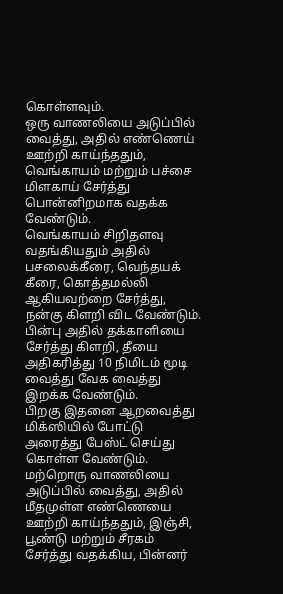கொள்ளவும்.
ஒரு வாணலியை அடுப்பில் வைத்து, அதில் எண்ணெய் ஊற்றி காய்ந்ததும், வெங்காயம் மற்றும் பச்சை மிளகாய் சேர்த்து பொன்னிறமாக வதக்க வேண்டும்.
வெங்காயம் சிறிதளவு வதங்கியதும் அதில் பசலைக்கீரை, வெந்தயக் கீரை, கொத்தமல்லி ஆகியவற்றை சேர்த்து, நன்கு கிளறி விட வேண்டும்.
பின்பு அதில் தக்காளியை சேர்த்து கிளறி, தீயை அதிகரித்து 10 நிமிடம் மூடி வைத்து வேக வைத்து இறக்க வேண்டும்.
பிறகு இதனை ஆறவைத்து மிக்ஸியில் போட்டு அரைத்து பேஸ்ட் செய்து கொள்ள வேண்டும்.
மற்றொரு வாணலியை அடுப்பில் வைத்து, அதில் மீதமுள்ள எண்ணெயை ஊற்றி காய்ந்ததும், இஞ்சி, பூண்டு மற்றும் சீரகம் சேர்த்து வதக்கிய, பின்னர்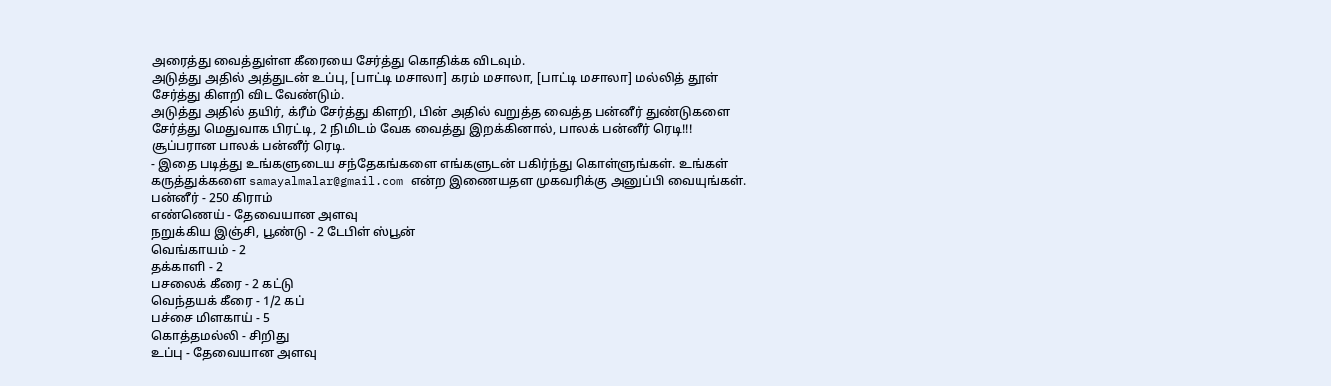அரைத்து வைத்துள்ள கீரையை சேர்த்து கொதிக்க விடவும்.
அடுத்து அதில் அத்துடன் உப்பு, [பாட்டி மசாலா] கரம் மசாலா, [பாட்டி மசாலா] மல்லித் தூள் சேர்த்து கிளறி விட வேண்டும்.
அடுத்து அதில் தயிர், க்ரீம் சேர்த்து கிளறி, பின் அதில் வறுத்த வைத்த பன்னீர் துண்டுகளை சேர்த்து மெதுவாக பிரட்டி, 2 நிமிடம் வேக வைத்து இறக்கினால், பாலக் பன்னீர் ரெடி!!!
சூப்பரான பாலக் பன்னீர் ரெடி.
- இதை படித்து உங்களுடைய சந்தேகங்களை எங்களுடன் பகிர்ந்து கொள்ளுங்கள். உங்கள் கருத்துக்களை samayalmalar@gmail.com என்ற இணையதள முகவரிக்கு அனுப்பி வையுங்கள்.
பன்னீர் - 250 கிராம்
எண்ணெய் - தேவையான அளவு
நறுக்கிய இஞ்சி, பூண்டு - 2 டேபிள் ஸ்பூன்
வெங்காயம் - 2
தக்காளி - 2
பசலைக் கீரை - 2 கட்டு
வெந்தயக் கீரை - 1/2 கப்
பச்சை மிளகாய் - 5
கொத்தமல்லி - சிறிது
உப்பு - தேவையான அளவு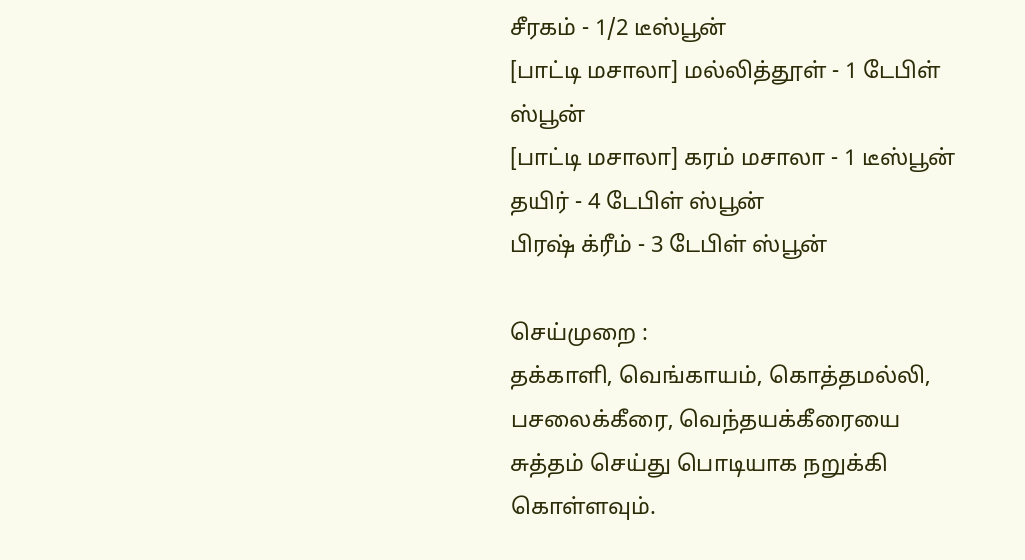சீரகம் - 1/2 டீஸ்பூன்
[பாட்டி மசாலா] மல்லித்தூள் - 1 டேபிள் ஸ்பூன்
[பாட்டி மசாலா] கரம் மசாலா - 1 டீஸ்பூன்
தயிர் - 4 டேபிள் ஸ்பூன்
பிரஷ் க்ரீம் - 3 டேபிள் ஸ்பூன்

செய்முறை :
தக்காளி, வெங்காயம், கொத்தமல்லி, பசலைக்கீரை, வெந்தயக்கீரையை சுத்தம் செய்து பொடியாக நறுக்கி கொள்ளவும்.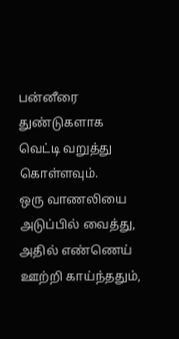பன்னீரை துண்டுகளாக வெட்டி வறுத்து கொள்ளவும்.
ஒரு வாணலியை அடுப்பில் வைத்து, அதில் எண்ணெய் ஊற்றி காய்ந்ததும்,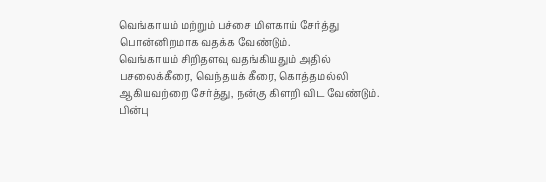வெங்காயம் மற்றும் பச்சை மிளகாய் சேர்த்து பொன்னிறமாக வதக்க வேண்டும்.
வெங்காயம் சிறிதளவு வதங்கியதும் அதில் பசலைக்கீரை, வெந்தயக் கீரை, கொத்தமல்லி ஆகியவற்றை சேர்த்து, நன்கு கிளறி விட வேண்டும்.
பின்பு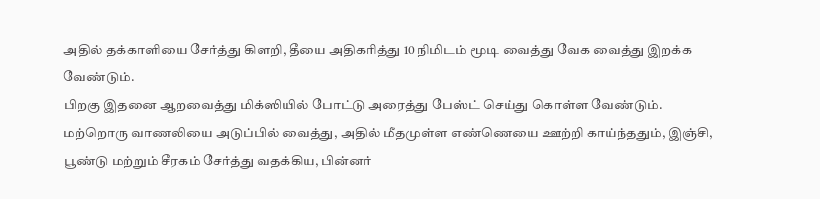அதில் தக்காளியை சேர்த்து கிளறி, தீயை அதிகரித்து 10 நிமிடம் மூடி வைத்து வேக வைத்து இறக்க வேண்டும்.
பிறகு இதனை ஆறவைத்து மிக்ஸியில் போட்டு அரைத்து பேஸ்ட் செய்து கொள்ள வேண்டும்.
மற்றொரு வாணலியை அடுப்பில் வைத்து, அதில் மீதமுள்ள எண்ணெயை ஊற்றி காய்ந்ததும், இஞ்சி, பூண்டு மற்றும் சீரகம் சேர்த்து வதக்கிய, பின்னர்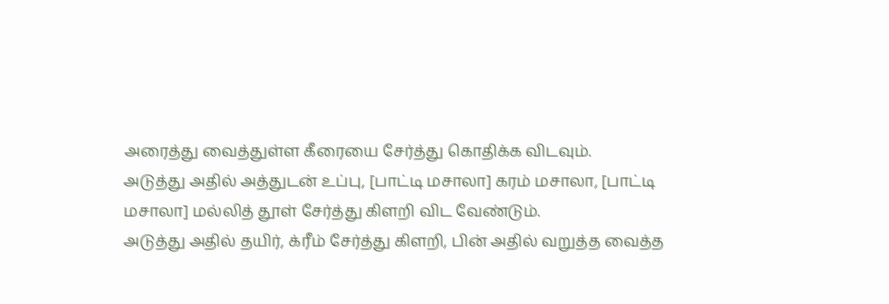அரைத்து வைத்துள்ள கீரையை சேர்த்து கொதிக்க விடவும்.
அடுத்து அதில் அத்துடன் உப்பு, [பாட்டி மசாலா] கரம் மசாலா, [பாட்டி மசாலா] மல்லித் தூள் சேர்த்து கிளறி விட வேண்டும்.
அடுத்து அதில் தயிர், க்ரீம் சேர்த்து கிளறி, பின் அதில் வறுத்த வைத்த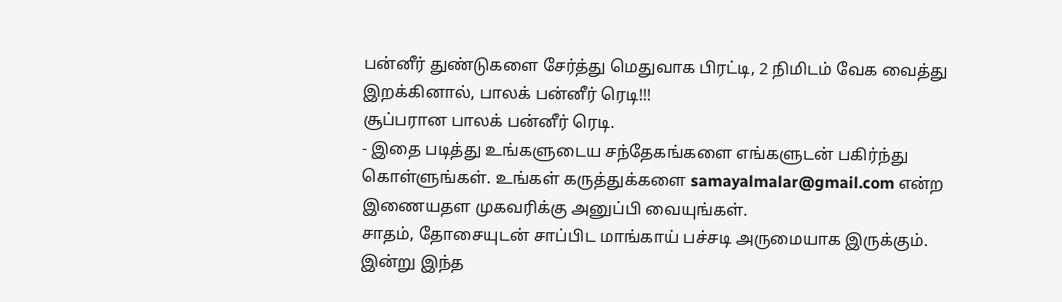பன்னீர் துண்டுகளை சேர்த்து மெதுவாக பிரட்டி, 2 நிமிடம் வேக வைத்து இறக்கினால், பாலக் பன்னீர் ரெடி!!!
சூப்பரான பாலக் பன்னீர் ரெடி.
- இதை படித்து உங்களுடைய சந்தேகங்களை எங்களுடன் பகிர்ந்து கொள்ளுங்கள். உங்கள் கருத்துக்களை samayalmalar@gmail.com என்ற இணையதள முகவரிக்கு அனுப்பி வையுங்கள்.
சாதம், தோசையுடன் சாப்பிட மாங்காய் பச்சடி அருமையாக இருக்கும். இன்று இந்த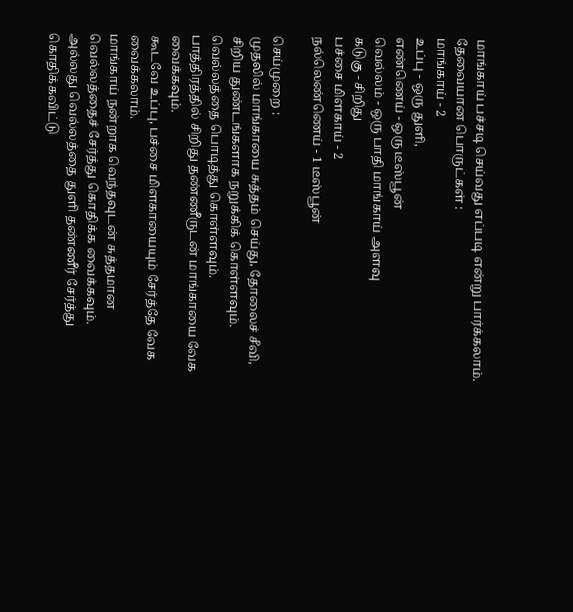மாங்காய் பச்சடி செய்வது எப்படி என்று பார்க்கலாம்.
தேவையான பொருட்கள் :
மாங்காய் - 2
உப்பு - ஒரு துளி,
எண்ணெய் - ஒரு டீஸ்பூன்
வெல்லம் - ஒரு பாதி மாங்காய் அளவு
கடுகு - சிறிது
பச்சை மிளகாய் - 2
நல்லெண்ணெய் - 1 டீஸ்பூன்

செய்முறை :
முதலில் மாங்காயை சுத்தம் செய்து, தோலைச் சீவி, சிறிய துண்டங்களாக நறுக்கிக் கொள்ளவும்.
வெல்லத்தை பொடித்து கொள்ளவும்.
பாத்திரத்தில் சிறிது தண்ணீருடன் மாங்காயை வேக வைக்கவும்.
கூடவே உப்பு, பச்சை மிளகாயையும் சேர்த்தே வேக வைக்கலாம்.
மாங்காய் நன்றாக வெந்தவுடன் சுத்தமான வெல்லத்தைச் சேர்த்து கொதிக்க வைக்கவும். அல்லது வெல்லத்தை துளி தண்ணீர் சேர்த்து கொதிக்கவிட்டு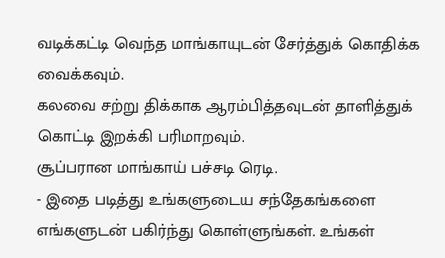வடிக்கட்டி வெந்த மாங்காயுடன் சேர்த்துக் கொதிக்க வைக்கவும்.
கலவை சற்று திக்காக ஆரம்பித்தவுடன் தாளித்துக் கொட்டி இறக்கி பரிமாறவும்.
சூப்பரான மாங்காய் பச்சடி ரெடி.
- இதை படித்து உங்களுடைய சந்தேகங்களை எங்களுடன் பகிர்ந்து கொள்ளுங்கள். உங்கள்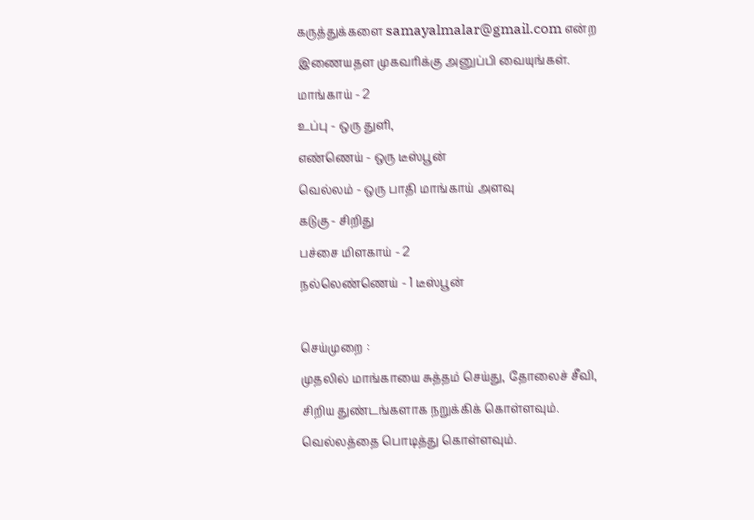கருத்துக்களை samayalmalar@gmail.com என்ற இணையதள முகவரிக்கு அனுப்பி வையுங்கள்.
மாங்காய் - 2
உப்பு - ஒரு துளி,
எண்ணெய் - ஒரு டீஸ்பூன்
வெல்லம் - ஒரு பாதி மாங்காய் அளவு
கடுகு - சிறிது
பச்சை மிளகாய் - 2
நல்லெண்ணெய் - 1 டீஸ்பூன்

செய்முறை :
முதலில் மாங்காயை சுத்தம் செய்து, தோலைச் சீவி, சிறிய துண்டங்களாக நறுக்கிக் கொள்ளவும்.
வெல்லத்தை பொடித்து கொள்ளவும்.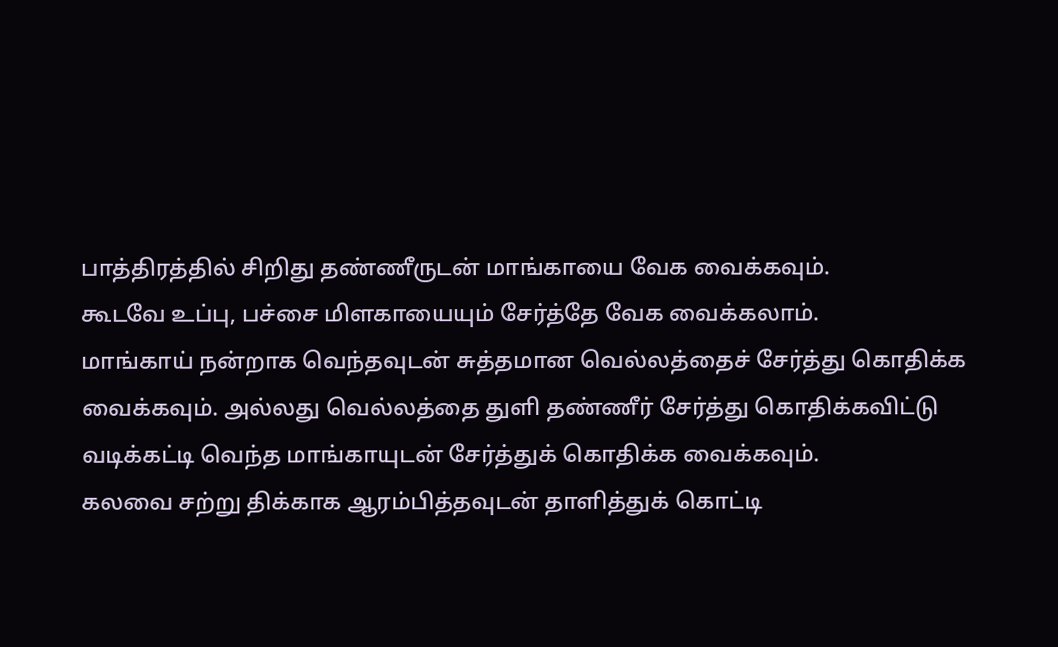பாத்திரத்தில் சிறிது தண்ணீருடன் மாங்காயை வேக வைக்கவும்.
கூடவே உப்பு, பச்சை மிளகாயையும் சேர்த்தே வேக வைக்கலாம்.
மாங்காய் நன்றாக வெந்தவுடன் சுத்தமான வெல்லத்தைச் சேர்த்து கொதிக்க வைக்கவும். அல்லது வெல்லத்தை துளி தண்ணீர் சேர்த்து கொதிக்கவிட்டு வடிக்கட்டி வெந்த மாங்காயுடன் சேர்த்துக் கொதிக்க வைக்கவும்.
கலவை சற்று திக்காக ஆரம்பித்தவுடன் தாளித்துக் கொட்டி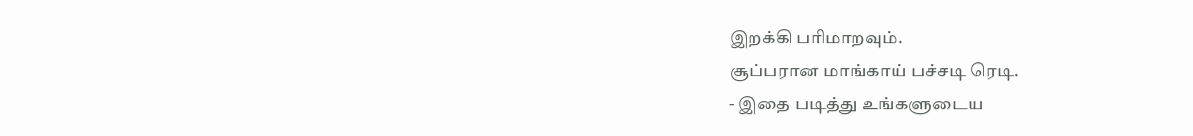இறக்கி பரிமாறவும்.
சூப்பரான மாங்காய் பச்சடி ரெடி.
- இதை படித்து உங்களுடைய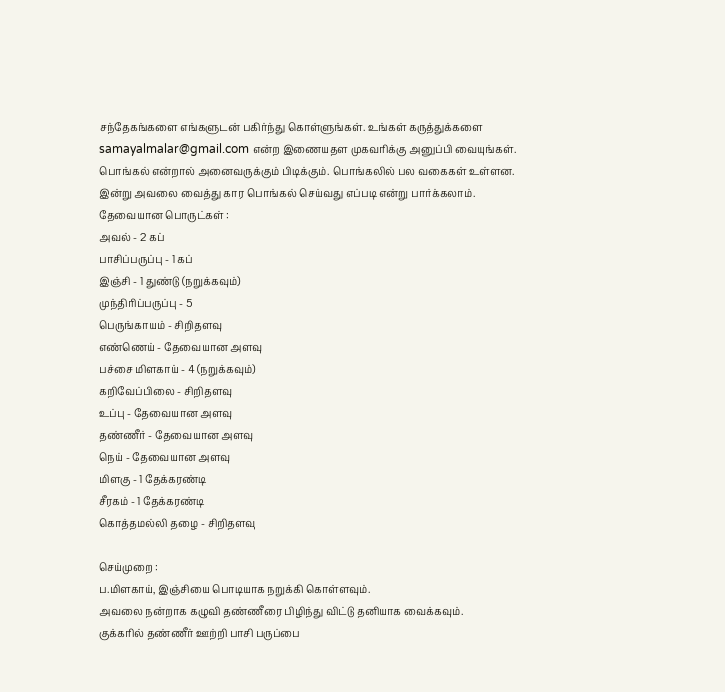சந்தேகங்களை எங்களுடன் பகிர்ந்து கொள்ளுங்கள். உங்கள் கருத்துக்களை samayalmalar@gmail.com என்ற இணையதள முகவரிக்கு அனுப்பி வையுங்கள்.
பொங்கல் என்றால் அனைவருக்கும் பிடிக்கும். பொங்கலில் பல வகைகள் உள்ளன. இன்று அவலை வைத்து கார பொங்கல் செய்வது எப்படி என்று பார்க்கலாம்.
தேவையான பொருட்கள் :
அவல் - 2 கப்
பாசிப்பருப்பு - 1 கப்
இஞ்சி - 1 துண்டு (நறுக்கவும்)
முந்திரிப்பருப்பு - 5
பெருங்காயம் - சிறிதளவு
எண்ணெய் - தேவையான அளவு
பச்சை மிளகாய் - 4 (நறுக்கவும்)
கறிவேப்பிலை - சிறிதளவு
உப்பு - தேவையான அளவு
தண்ணீர் - தேவையான அளவு
நெய் - தேவையான அளவு
மிளகு - 1 தேக்கரண்டி
சீரகம் - 1 தேக்கரண்டி
கொத்தமல்லி தழை - சிறிதளவு

செய்முறை :
ப.மிளகாய், இஞ்சியை பொடியாக நறுக்கி கொள்ளவும்.
அவலை நன்றாக கழுவி தண்ணீரை பிழிந்து விட்டு தனியாக வைக்கவும்.
குக்கரில் தண்ணீர் ஊற்றி பாசி பருப்பை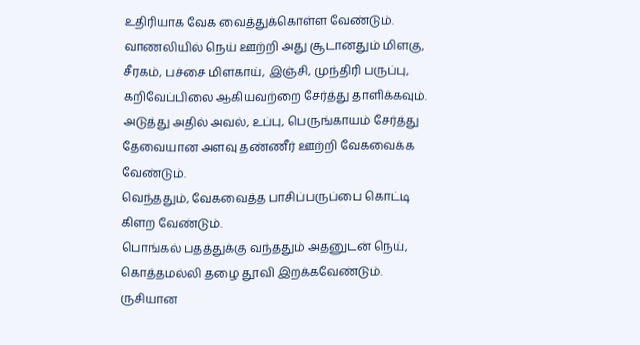உதிரியாக வேக வைத்துக்கொள்ள வேண்டும்.
வாணலியில் நெய் ஊற்றி அது சூடானதும் மிளகு, சீரகம், பச்சை மிளகாய், இஞ்சி, முந்திரி பருப்பு, கறிவேப்பிலை ஆகியவற்றை சேர்த்து தாளிக்கவும்.
அடுத்து அதில் அவல், உப்பு, பெருங்காயம் சேர்த்து தேவையான அளவு தண்ணீர் ஊற்றி வேகவைக்க வேண்டும்.
வெந்ததும், வேகவைத்த பாசிப்பருப்பை கொட்டி கிளற வேண்டும்.
பொங்கல் பதத்துக்கு வந்ததும் அதனுடன் நெய், கொத்தமல்லி தழை தூவி இறக்கவேண்டும்.
ருசியான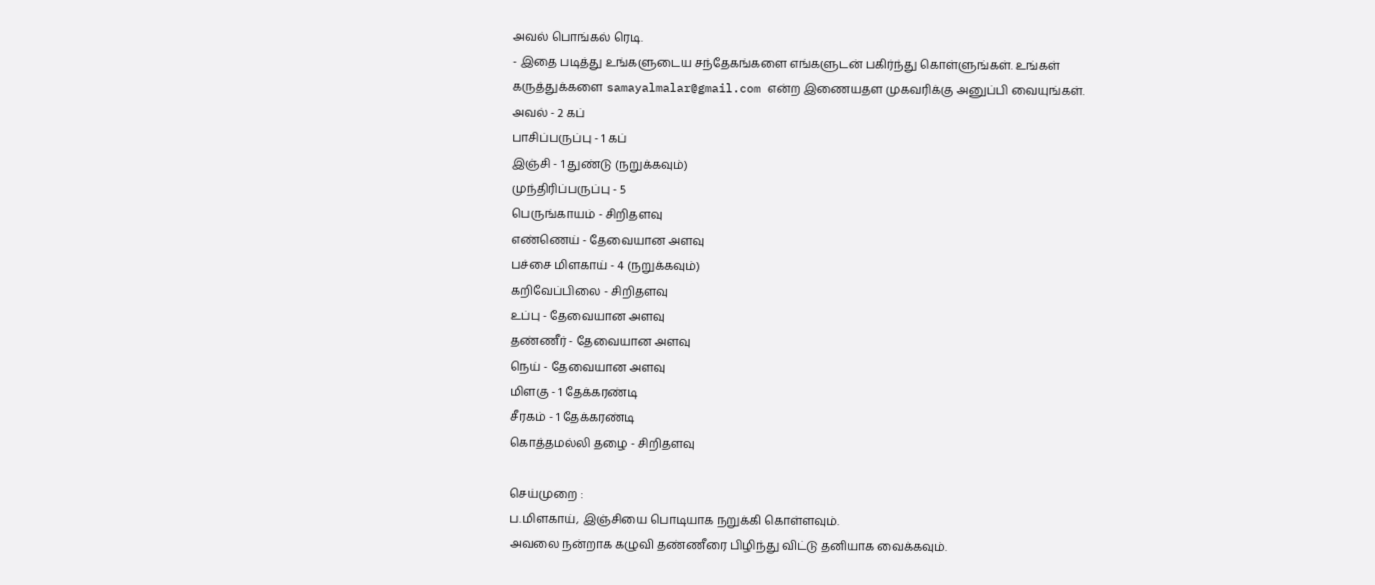அவல் பொங்கல் ரெடி.
- இதை படித்து உங்களுடைய சந்தேகங்களை எங்களுடன் பகிர்ந்து கொள்ளுங்கள். உங்கள் கருத்துக்களை samayalmalar@gmail.com என்ற இணையதள முகவரிக்கு அனுப்பி வையுங்கள்.
அவல் - 2 கப்
பாசிப்பருப்பு - 1 கப்
இஞ்சி - 1 துண்டு (நறுக்கவும்)
முந்திரிப்பருப்பு - 5
பெருங்காயம் - சிறிதளவு
எண்ணெய் - தேவையான அளவு
பச்சை மிளகாய் - 4 (நறுக்கவும்)
கறிவேப்பிலை - சிறிதளவு
உப்பு - தேவையான அளவு
தண்ணீர் - தேவையான அளவு
நெய் - தேவையான அளவு
மிளகு - 1 தேக்கரண்டி
சீரகம் - 1 தேக்கரண்டி
கொத்தமல்லி தழை - சிறிதளவு

செய்முறை :
ப.மிளகாய், இஞ்சியை பொடியாக நறுக்கி கொள்ளவும்.
அவலை நன்றாக கழுவி தண்ணீரை பிழிந்து விட்டு தனியாக வைக்கவும்.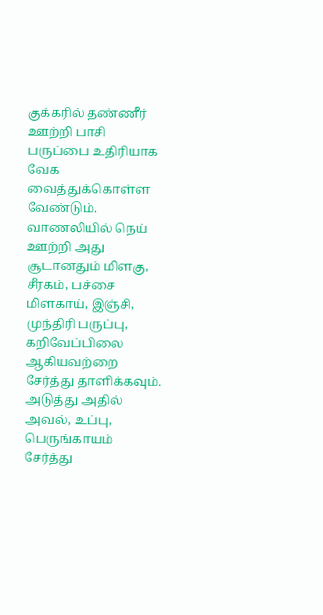குக்கரில் தண்ணீர் ஊற்றி பாசி பருப்பை உதிரியாக வேக வைத்துக்கொள்ள வேண்டும்.
வாணலியில் நெய் ஊற்றி அது சூடானதும் மிளகு, சீரகம், பச்சை மிளகாய், இஞ்சி, முந்திரி பருப்பு, கறிவேப்பிலை ஆகியவற்றை சேர்த்து தாளிக்கவும்.
அடுத்து அதில் அவல், உப்பு, பெருங்காயம் சேர்த்து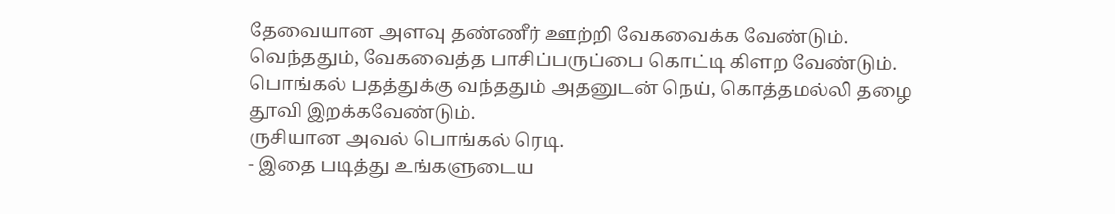தேவையான அளவு தண்ணீர் ஊற்றி வேகவைக்க வேண்டும்.
வெந்ததும், வேகவைத்த பாசிப்பருப்பை கொட்டி கிளற வேண்டும்.
பொங்கல் பதத்துக்கு வந்ததும் அதனுடன் நெய், கொத்தமல்லி தழை தூவி இறக்கவேண்டும்.
ருசியான அவல் பொங்கல் ரெடி.
- இதை படித்து உங்களுடைய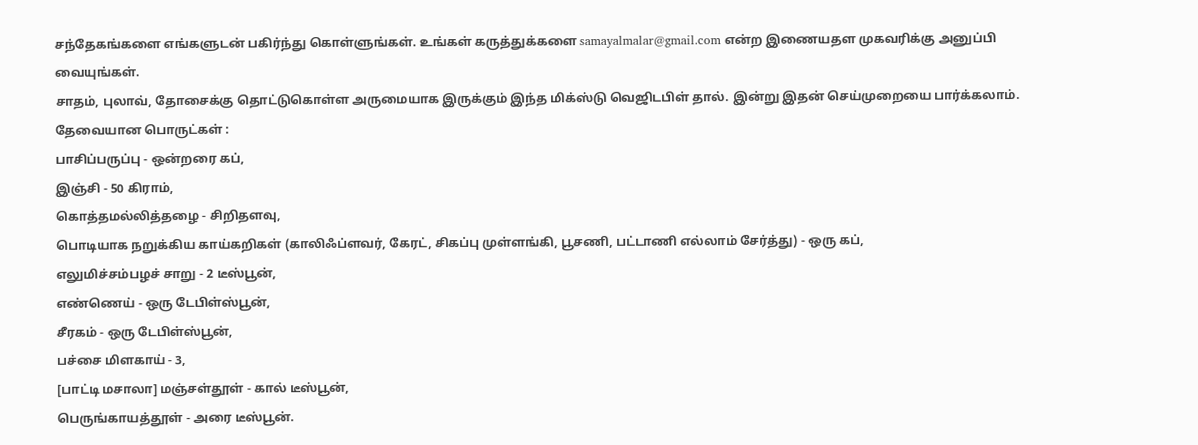சந்தேகங்களை எங்களுடன் பகிர்ந்து கொள்ளுங்கள். உங்கள் கருத்துக்களை samayalmalar@gmail.com என்ற இணையதள முகவரிக்கு அனுப்பி வையுங்கள்.
சாதம், புலாவ், தோசைக்கு தொட்டுகொள்ள அருமையாக இருக்கும் இந்த மிக்ஸ்டு வெஜிடபிள் தால். இன்று இதன் செய்முறையை பார்க்கலாம்.
தேவையான பொருட்கள் :
பாசிப்பருப்பு - ஒன்றரை கப்,
இஞ்சி - 50 கிராம்,
கொத்தமல்லித்தழை - சிறிதளவு,
பொடியாக நறுக்கிய காய்கறிகள் (காலிஃப்ளவர், கேரட், சிகப்பு முள்ளங்கி, பூசணி, பட்டாணி எல்லாம் சேர்த்து) - ஒரு கப்,
எலுமிச்சம்பழச் சாறு - 2 டீஸ்பூன்,
எண்ணெய் - ஒரு டேபிள்ஸ்பூன்,
சீரகம் - ஒரு டேபிள்ஸ்பூன்,
பச்சை மிளகாய் - 3,
[பாட்டி மசாலா] மஞ்சள்தூள் - கால் டீஸ்பூன்,
பெருங்காயத்தூள் - அரை டீஸ்பூன்.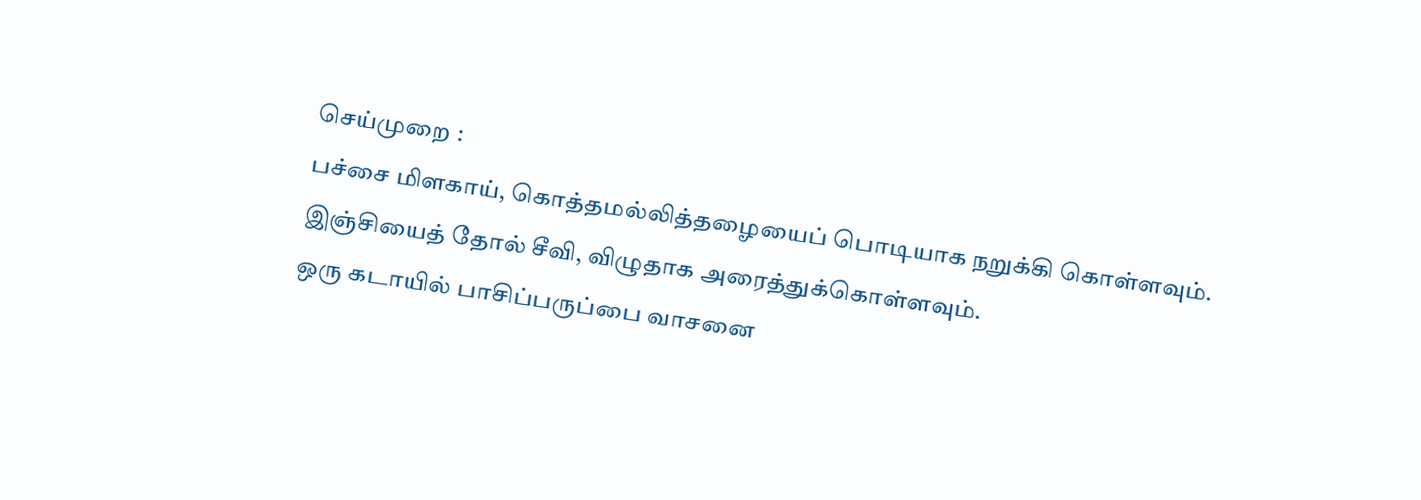செய்முறை :
பச்சை மிளகாய், கொத்தமல்லித்தழையைப் பொடியாக நறுக்கி கொள்ளவும்.
இஞ்சியைத் தோல் சீவி, விழுதாக அரைத்துக்கொள்ளவும்.
ஒரு கடாயில் பாசிப்பருப்பை வாசனை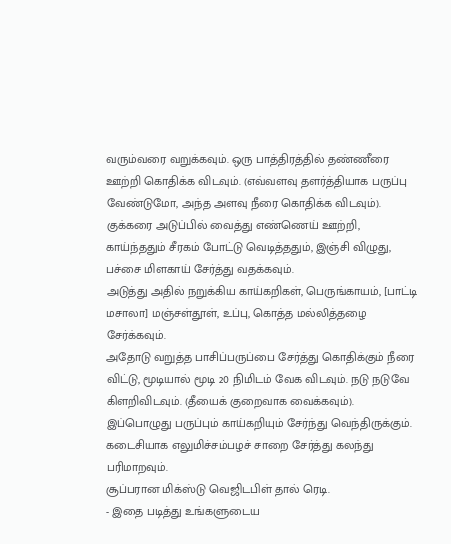வரும்வரை வறுக்கவும். ஒரு பாத்திரத்தில் தண்ணீரை ஊற்றி கொதிக்க விடவும். (எவ்வளவு தளர்த்தியாக பருப்பு வேண்டுமோ, அந்த அளவு நீரை கொதிக்க விடவும்).
குக்கரை அடுப்பில் வைத்து எண்ணெய் ஊற்றி, காய்ந்ததும் சீரகம் போட்டு வெடித்ததும், இஞ்சி விழுது, பச்சை மிளகாய் சேர்த்து வதக்கவும்.
அடுத்து அதில் நறுக்கிய காய்கறிகள், பெருங்காயம், [பாட்டி மசாலா] மஞ்சள்தூள், உப்பு, கொத்த மல்லித்தழை சேர்க்கவும்.
அதோடு வறுத்த பாசிப்பருப்பை சேர்த்து கொதிக்கும் நீரை விட்டு, மூடியால் மூடி 20 நிமிடம் வேக விடவும். நடு நடுவே கிளறிவிடவும். (தீயைக் குறைவாக வைக்கவும்).
இப்பொழுது பருப்பும் காய்கறியும் சேர்ந்து வெந்திருக்கும்.
கடைசியாக எலுமிச்சம்பழச் சாறை சேர்த்து கலந்து பரிமாறவும்.
சூப்பரான மிக்ஸ்டு வெஜிடபிள் தால் ரெடி.
- இதை படித்து உங்களுடைய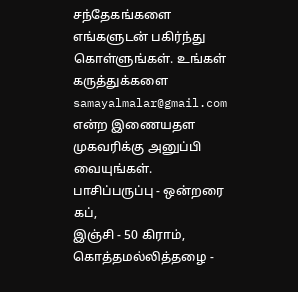சந்தேகங்களை எங்களுடன் பகிர்ந்து கொள்ளுங்கள். உங்கள் கருத்துக்களை samayalmalar@gmail.com என்ற இணையதள முகவரிக்கு அனுப்பி வையுங்கள்.
பாசிப்பருப்பு - ஒன்றரை கப்,
இஞ்சி - 50 கிராம்,
கொத்தமல்லித்தழை -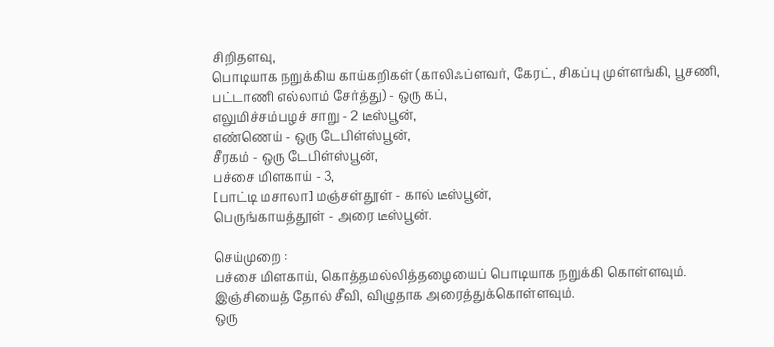சிறிதளவு,
பொடியாக நறுக்கிய காய்கறிகள் (காலிஃப்ளவர், கேரட், சிகப்பு முள்ளங்கி, பூசணி, பட்டாணி எல்லாம் சேர்த்து) - ஒரு கப்,
எலுமிச்சம்பழச் சாறு - 2 டீஸ்பூன்,
எண்ணெய் - ஒரு டேபிள்ஸ்பூன்,
சீரகம் - ஒரு டேபிள்ஸ்பூன்,
பச்சை மிளகாய் - 3,
[பாட்டி மசாலா] மஞ்சள்தூள் - கால் டீஸ்பூன்,
பெருங்காயத்தூள் - அரை டீஸ்பூன்.

செய்முறை :
பச்சை மிளகாய், கொத்தமல்லித்தழையைப் பொடியாக நறுக்கி கொள்ளவும்.
இஞ்சியைத் தோல் சீவி, விழுதாக அரைத்துக்கொள்ளவும்.
ஒரு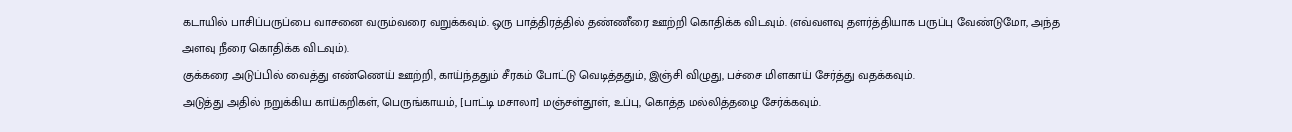கடாயில் பாசிப்பருப்பை வாசனை வரும்வரை வறுக்கவும். ஒரு பாத்திரத்தில் தண்ணீரை ஊற்றி கொதிக்க விடவும். (எவ்வளவு தளர்த்தியாக பருப்பு வேண்டுமோ, அந்த அளவு நீரை கொதிக்க விடவும்).
குக்கரை அடுப்பில் வைத்து எண்ணெய் ஊற்றி, காய்ந்ததும் சீரகம் போட்டு வெடித்ததும், இஞ்சி விழுது, பச்சை மிளகாய் சேர்த்து வதக்கவும்.
அடுத்து அதில் நறுக்கிய காய்கறிகள், பெருங்காயம், [பாட்டி மசாலா] மஞ்சள்தூள், உப்பு, கொத்த மல்லித்தழை சேர்க்கவும்.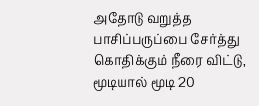அதோடு வறுத்த பாசிப்பருப்பை சேர்த்து கொதிக்கும் நீரை விட்டு, மூடியால் மூடி 20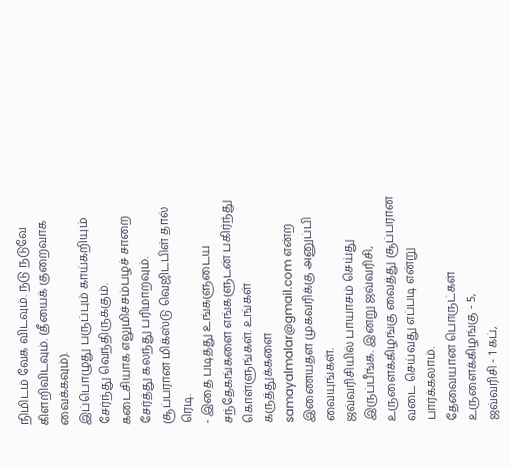நிமிடம் வேக விடவும். நடு நடுவே கிளறிவிடவும். (தீயைக் குறைவாக வைக்கவும்).
இப்பொழுது பருப்பும் காய்கறியும் சேர்ந்து வெந்திருக்கும்.
கடைசியாக எலுமிச்சம்பழச் சாறை சேர்த்து கலந்து பரிமாறவும்.
சூப்பரான மிக்ஸ்டு வெஜிடபிள் தால் ரெடி.
- இதை படித்து உங்களுடைய சந்தேகங்களை எங்களுடன் பகிர்ந்து கொள்ளுங்கள். உங்கள் கருத்துக்களை samayalmalar@gmail.com என்ற இணையதள முகவரிக்கு அனுப்பி வையுங்கள்.
ஜவ்வரிசியில் பாயாசம் செய்து இருப்பீங்க. இன்று ஜவ்வரிசி, உருளைக்கிழங்கு வைத்து சூப்பரான வடை செய்வது எப்படி என்று பார்க்கலாம்.
தேவையான பொருட்கள்
உருளைக்கிழங்கு - 5,
ஜவ்வரிசி - 1 கப்,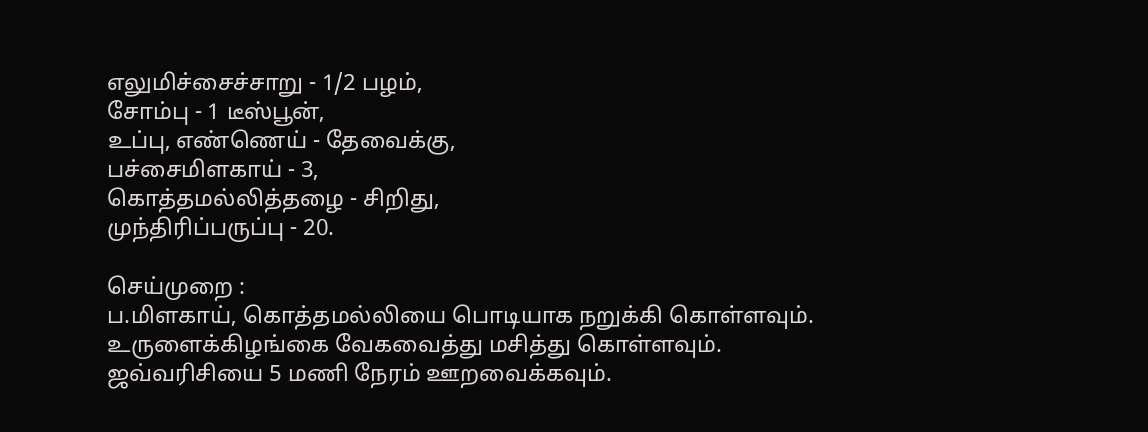எலுமிச்சைச்சாறு - 1/2 பழம்,
சோம்பு - 1 டீஸ்பூன்,
உப்பு, எண்ணெய் - தேவைக்கு,
பச்சைமிளகாய் - 3,
கொத்தமல்லித்தழை - சிறிது,
முந்திரிப்பருப்பு - 20.

செய்முறை :
ப.மிளகாய், கொத்தமல்லியை பொடியாக நறுக்கி கொள்ளவும்.
உருளைக்கிழங்கை வேகவைத்து மசித்து கொள்ளவும்.
ஜவ்வரிசியை 5 மணி நேரம் ஊறவைக்கவும்.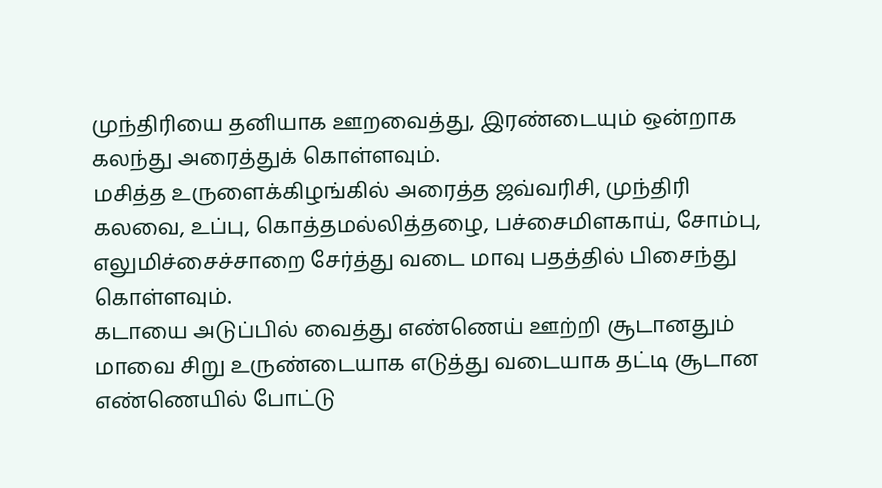முந்திரியை தனியாக ஊறவைத்து, இரண்டையும் ஒன்றாக கலந்து அரைத்துக் கொள்ளவும்.
மசித்த உருளைக்கிழங்கில் அரைத்த ஜவ்வரிசி, முந்திரி கலவை, உப்பு, கொத்தமல்லித்தழை, பச்சைமிளகாய், சோம்பு, எலுமிச்சைச்சாறை சேர்த்து வடை மாவு பதத்தில் பிசைந்து கொள்ளவும்.
கடாயை அடுப்பில் வைத்து எண்ணெய் ஊற்றி சூடானதும் மாவை சிறு உருண்டையாக எடுத்து வடையாக தட்டி சூடான எண்ணெயில் போட்டு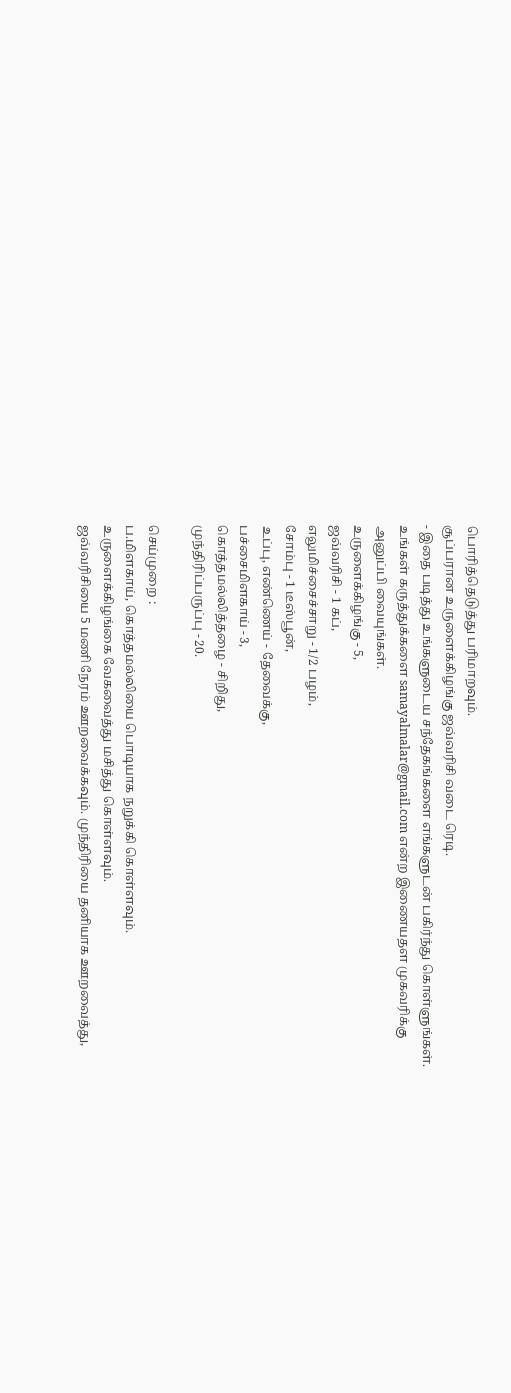பொரித்தெடுத்து பரிமாறவும்.
சூப்பரான உருளைக்கிழங்கு ஜவ்வரிசி வடை ரெடி.
- இதை படித்து உங்களுடைய சந்தேகங்களை எங்களுடன் பகிர்ந்து கொள்ளுங்கள். உங்கள் கருத்துக்களை samayalmalar@gmail.com என்ற இணையதள முகவரிக்கு அனுப்பி வையுங்கள்.
உருளைக்கிழங்கு - 5,
ஜவ்வரிசி - 1 கப்,
எலுமிச்சைச்சாறு - 1/2 பழம்,
சோம்பு - 1 டீஸ்பூன்,
உப்பு, எண்ணெய் - தேவைக்கு,
பச்சைமிளகாய் - 3,
கொத்தமல்லித்தழை - சிறிது,
முந்திரிப்பருப்பு - 20.

செய்முறை :
ப.மிளகாய், கொத்தமல்லியை பொடியாக நறுக்கி கொள்ளவும்.
உருளைக்கிழங்கை வேகவைத்து மசித்து கொள்ளவும்.
ஜவ்வரிசியை 5 மணி நேரம் ஊறவைக்கவும். முந்திரியை தனியாக ஊறவைத்து,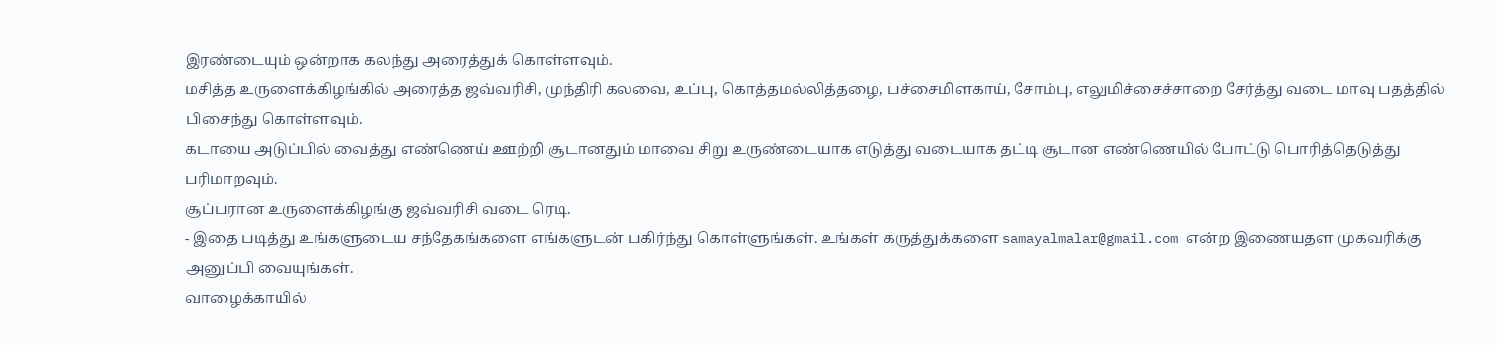இரண்டையும் ஒன்றாக கலந்து அரைத்துக் கொள்ளவும்.
மசித்த உருளைக்கிழங்கில் அரைத்த ஜவ்வரிசி, முந்திரி கலவை, உப்பு, கொத்தமல்லித்தழை, பச்சைமிளகாய், சோம்பு, எலுமிச்சைச்சாறை சேர்த்து வடை மாவு பதத்தில் பிசைந்து கொள்ளவும்.
கடாயை அடுப்பில் வைத்து எண்ணெய் ஊற்றி சூடானதும் மாவை சிறு உருண்டையாக எடுத்து வடையாக தட்டி சூடான எண்ணெயில் போட்டு பொரித்தெடுத்து பரிமாறவும்.
சூப்பரான உருளைக்கிழங்கு ஜவ்வரிசி வடை ரெடி.
- இதை படித்து உங்களுடைய சந்தேகங்களை எங்களுடன் பகிர்ந்து கொள்ளுங்கள். உங்கள் கருத்துக்களை samayalmalar@gmail.com என்ற இணையதள முகவரிக்கு அனுப்பி வையுங்கள்.
வாழைக்காயில்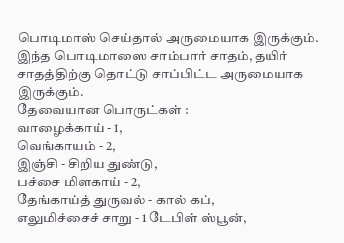பொடிமாஸ் செய்தால் அருமையாக இருக்கும். இந்த பொடிமாஸை சாம்பார் சாதம், தயிர் சாதத்திற்கு தொட்டு சாப்பிட்ட அருமையாக இருக்கும்.
தேவையான பொருட்கள் :
வாழைக்காய் - 1,
வெங்காயம் - 2,
இஞ்சி - சிறிய துண்டு,
பச்சை மிளகாய் - 2,
தேங்காய்த் துருவல் - கால் கப்,
எலுமிச்சைச் சாறு - 1 டேபிள் ஸ்பூன்,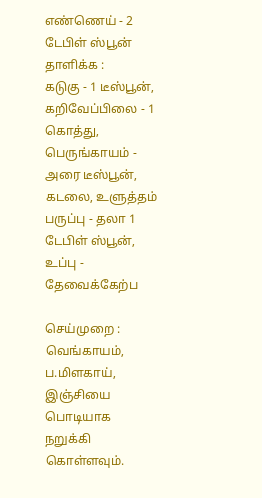எண்ணெய் - 2 டேபிள் ஸ்பூன்
தாளிக்க :
கடுகு - 1 டீஸ்பூன்,
கறிவேப்பிலை - 1 கொத்து,
பெருங்காயம் - அரை டீஸ்பூன்,
கடலை, உளுத்தம் பருப்பு - தலா 1 டேபிள் ஸ்பூன்,
உப்பு - தேவைக்கேற்ப

செய்முறை :
வெங்காயம், ப.மிளகாய், இஞ்சியை பொடியாக நறுக்கி கொள்ளவும்.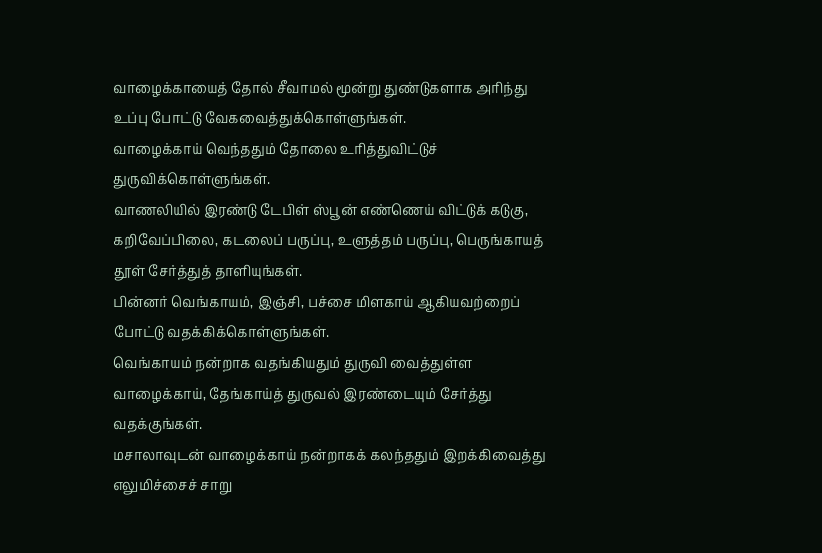வாழைக்காயைத் தோல் சீவாமல் மூன்று துண்டுகளாக அரிந்து உப்பு போட்டு வேகவைத்துக்கொள்ளுங்கள்.
வாழைக்காய் வெந்ததும் தோலை உரித்துவிட்டுச் துருவிக்கொள்ளுங்கள்.
வாணலியில் இரண்டு டேபிள் ஸ்பூன் எண்ணெய் விட்டுக் கடுகு, கறிவேப்பிலை, கடலைப் பருப்பு, உளுத்தம் பருப்பு, பெருங்காயத் தூள் சேர்த்துத் தாளியுங்கள்.
பின்னர் வெங்காயம், இஞ்சி, பச்சை மிளகாய் ஆகியவற்றைப் போட்டு வதக்கிக்கொள்ளுங்கள்.
வெங்காயம் நன்றாக வதங்கியதும் துருவி வைத்துள்ள வாழைக்காய், தேங்காய்த் துருவல் இரண்டையும் சேர்த்து வதக்குங்கள்.
மசாலாவுடன் வாழைக்காய் நன்றாகக் கலந்ததும் இறக்கிவைத்து எலுமிச்சைச் சாறு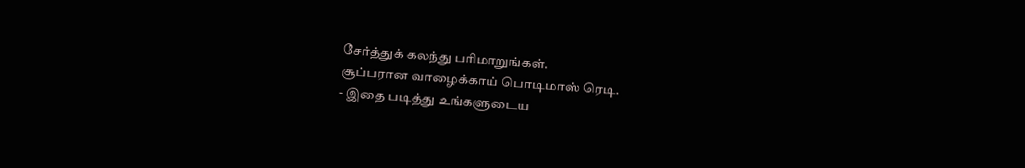சேர்த்துக் கலந்து பரிமாறுங்கள்.
சூப்பரான வாழைக்காய் பொடிமாஸ் ரெடி.
- இதை படித்து உங்களுடைய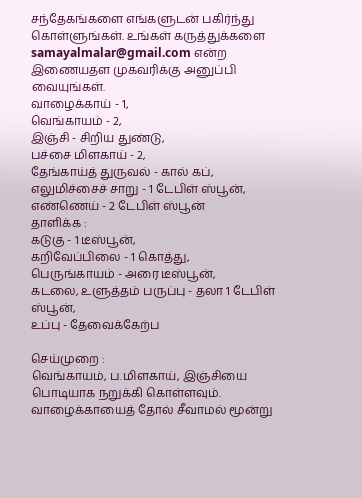சந்தேகங்களை எங்களுடன் பகிர்ந்து கொள்ளுங்கள். உங்கள் கருத்துக்களை samayalmalar@gmail.com என்ற இணையதள முகவரிக்கு அனுப்பி வையுங்கள்.
வாழைக்காய் - 1,
வெங்காயம் - 2,
இஞ்சி - சிறிய துண்டு,
பச்சை மிளகாய் - 2,
தேங்காய்த் துருவல் - கால் கப்,
எலுமிச்சைச் சாறு - 1 டேபிள் ஸ்பூன்,
எண்ணெய் - 2 டேபிள் ஸ்பூன்
தாளிக்க :
கடுகு - 1 டீஸ்பூன்,
கறிவேப்பிலை - 1 கொத்து,
பெருங்காயம் - அரை டீஸ்பூன்,
கடலை, உளுத்தம் பருப்பு - தலா 1 டேபிள் ஸ்பூன்,
உப்பு - தேவைக்கேற்ப

செய்முறை :
வெங்காயம், ப.மிளகாய், இஞ்சியை பொடியாக நறுக்கி கொள்ளவும்.
வாழைக்காயைத் தோல் சீவாமல் மூன்று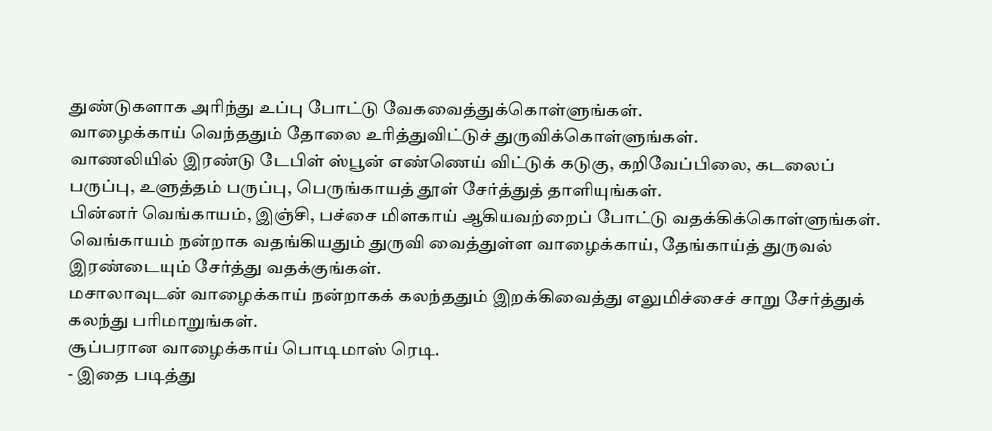துண்டுகளாக அரிந்து உப்பு போட்டு வேகவைத்துக்கொள்ளுங்கள்.
வாழைக்காய் வெந்ததும் தோலை உரித்துவிட்டுச் துருவிக்கொள்ளுங்கள்.
வாணலியில் இரண்டு டேபிள் ஸ்பூன் எண்ணெய் விட்டுக் கடுகு, கறிவேப்பிலை, கடலைப் பருப்பு, உளுத்தம் பருப்பு, பெருங்காயத் தூள் சேர்த்துத் தாளியுங்கள்.
பின்னர் வெங்காயம், இஞ்சி, பச்சை மிளகாய் ஆகியவற்றைப் போட்டு வதக்கிக்கொள்ளுங்கள்.
வெங்காயம் நன்றாக வதங்கியதும் துருவி வைத்துள்ள வாழைக்காய், தேங்காய்த் துருவல் இரண்டையும் சேர்த்து வதக்குங்கள்.
மசாலாவுடன் வாழைக்காய் நன்றாகக் கலந்ததும் இறக்கிவைத்து எலுமிச்சைச் சாறு சேர்த்துக் கலந்து பரிமாறுங்கள்.
சூப்பரான வாழைக்காய் பொடிமாஸ் ரெடி.
- இதை படித்து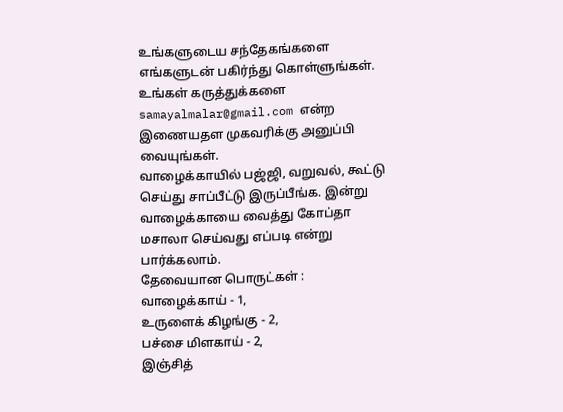உங்களுடைய சந்தேகங்களை எங்களுடன் பகிர்ந்து கொள்ளுங்கள். உங்கள் கருத்துக்களை samayalmalar@gmail.com என்ற இணையதள முகவரிக்கு அனுப்பி வையுங்கள்.
வாழைக்காயில் பஜ்ஜி, வறுவல், கூட்டு செய்து சாப்பீட்டு இருப்பீங்க. இன்று வாழைக்காயை வைத்து கோப்தா மசாலா செய்வது எப்படி என்று பார்க்கலாம்.
தேவையான பொருட்கள் :
வாழைக்காய் - 1,
உருளைக் கிழங்கு - 2,
பச்சை மிளகாய் - 2,
இஞ்சித்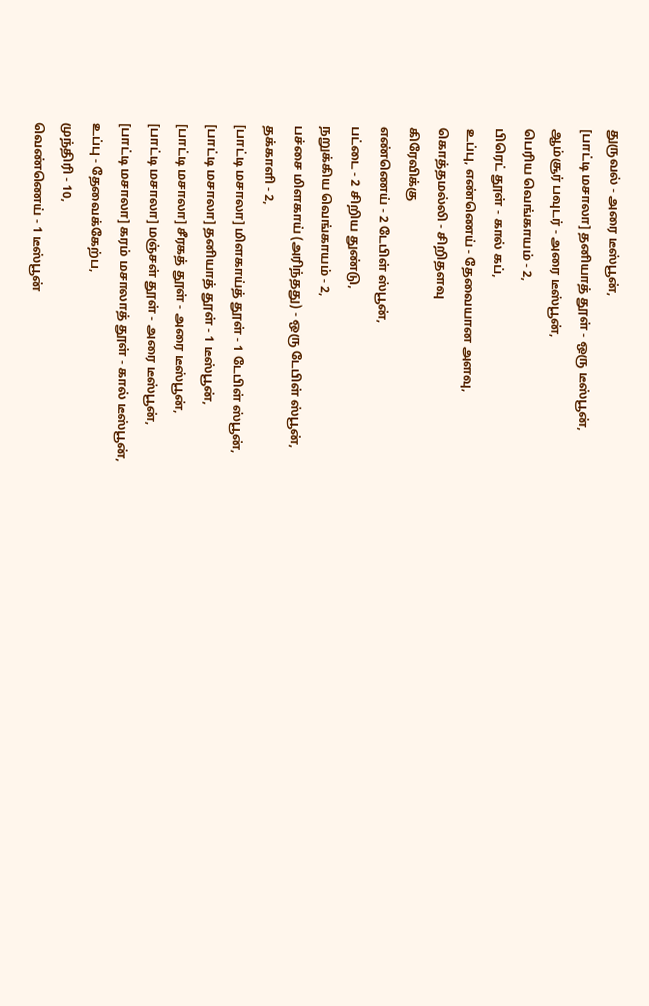துருவல் - அரை டீஸ்பூன்,
[பாட்டி மசாலா] தனியாத் தூள் - ஒரு டீஸ்பூன்,
ஆம்சூர் பவுடர் - அரை டீஸ்பூன்,
பெரிய வெங்காயம் - 2,
பிரெட் தூள் - கால் கப்,
உப்பு, எண்ணெய் - தேவையான அளவு,
கொத்தமல்லி - சிறிதளவு
கிரேவிக்கு
எண்ணெய் - 2 டேபிள் ஸ்பூன்,
பட்டை - 2 சிறிய துண்டு,
நறுக்கிய வெங்காயம் - 2,
பச்சை மிளகாய் (அரிந்தது) - ஒரு டேபிள் ஸ்பூன்,
தக்காளி - 2,
[பாட்டி மசாலா] மிளகாய்த் தூள் - 1 டேபிள் ஸ்பூன்,
[பாட்டி மசாலா] தனியாத் தூள் - 1 டீஸ்பூன்,
[பாட்டி மசாலா] சீரகத் தூள் - அரை டீஸ்பூன்,
[பாட்டி மசாலா] மஞ்சள் தூள் - அரை டீஸ்பூன்,
[பாட்டி மசாலா] கரம் மசாலாத் தூள் - கால் டீஸ்பூன்,
உப்பு - தேவைக்கேற்ப,
முந்திரி - 10,
வெண்ணெய் - 1 டீஸ்பூன்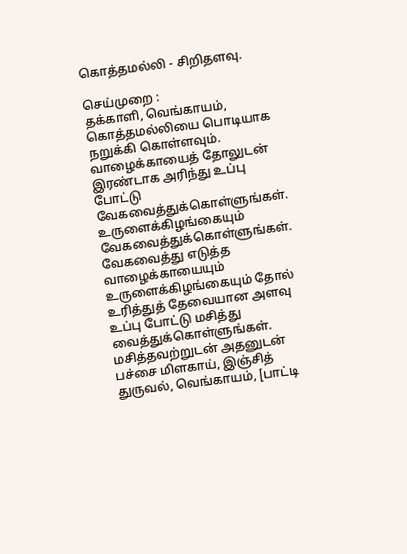கொத்தமல்லி - சிறிதளவு.

செய்முறை :
தக்காளி, வெங்காயம், கொத்தமல்லியை பொடியாக நறுக்கி கொள்ளவும்.
வாழைக்காயைத் தோலுடன் இரண்டாக அரிந்து உப்பு போட்டு வேகவைத்துக்கொள்ளுங்கள்.
உருளைக்கிழங்கையும் வேகவைத்துக்கொள்ளுங்கள்.
வேகவைத்து எடுத்த வாழைக்காயையும் உருளைக்கிழங்கையும் தோல் உரித்துத் தேவையான அளவு உப்பு போட்டு மசித்து வைத்துக்கொள்ளுங்கள்.
மசித்தவற்றுடன் அதனுடன் பச்சை மிளகாய், இஞ்சித் துருவல், வெங்காயம், [பாட்டி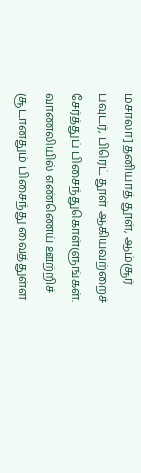மசாலா] தனியாத் தூள், ஆம்சூர் பவுடர், பிரெட் தூள் ஆகியவற்றைச் சேர்த்துப் பிசைந்துகொள்ளுங்கள்.
வாணலியில் எண்ணெய் ஊற்றிச் சூடானதும் பிசைந்து வைத்துள்ள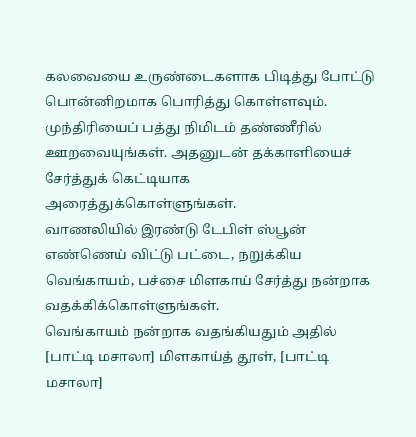கலவையை உருண்டைகளாக பிடித்து போட்டு பொன்னிறமாக பொரித்து கொள்ளவும்.
முந்திரியைப் பத்து நிமிடம் தண்ணீரில் ஊறவையுங்கள். அதனுடன் தக்காளியைச் சேர்த்துக் கெட்டியாக அரைத்துக்கொள்ளுங்கள்.
வாணலியில் இரண்டு டேபிள் ஸ்பூன் எண்ணெய் விட்டு பட்டை, நறுக்கிய வெங்காயம், பச்சை மிளகாய் சேர்த்து நன்றாக வதக்கிக்கொள்ளுங்கள்.
வெங்காயம் நன்றாக வதங்கியதும் அதில் [பாட்டி மசாலா] மிளகாய்த் தூள், [பாட்டி மசாலா]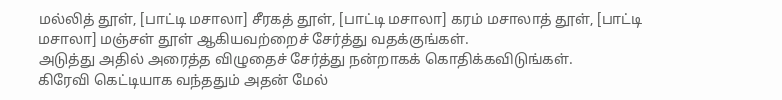மல்லித் தூள், [பாட்டி மசாலா] சீரகத் தூள், [பாட்டி மசாலா] கரம் மசாலாத் தூள், [பாட்டி மசாலா] மஞ்சள் தூள் ஆகியவற்றைச் சேர்த்து வதக்குங்கள்.
அடுத்து அதில் அரைத்த விழுதைச் சேர்த்து நன்றாகக் கொதிக்கவிடுங்கள்.
கிரேவி கெட்டியாக வந்ததும் அதன் மேல்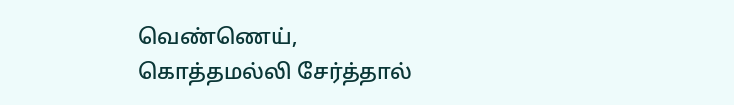வெண்ணெய், கொத்தமல்லி சேர்த்தால்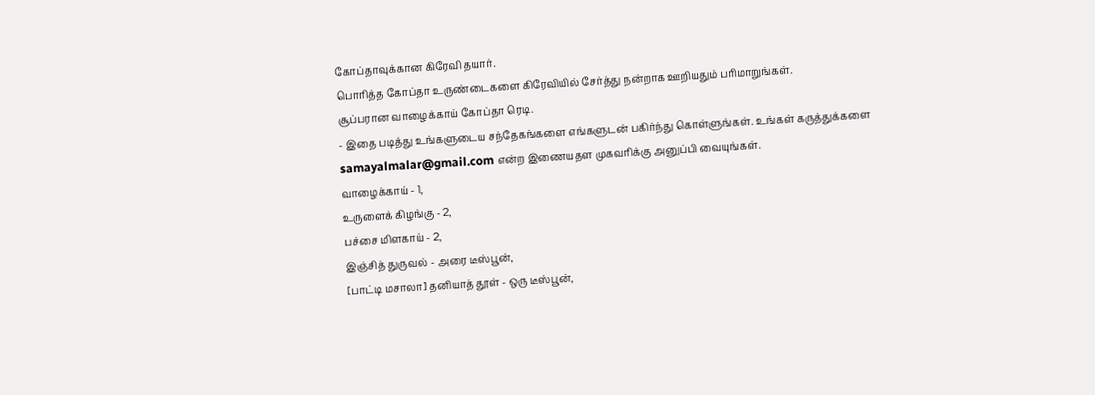கோப்தாவுக்கான கிரேவி தயார்.
பொரித்த கோப்தா உருண்டைகளை கிரேவியில் சேர்த்து நன்றாக ஊறியதும் பரிமாறுங்கள்.
சூப்பரான வாழைக்காய் கோப்தா ரெடி.
- இதை படித்து உங்களுடைய சந்தேகங்களை எங்களுடன் பகிர்ந்து கொள்ளுங்கள். உங்கள் கருத்துக்களை samayalmalar@gmail.com என்ற இணையதள முகவரிக்கு அனுப்பி வையுங்கள்.
வாழைக்காய் - 1,
உருளைக் கிழங்கு - 2,
பச்சை மிளகாய் - 2,
இஞ்சித் துருவல் - அரை டீஸ்பூன்,
[பாட்டி மசாலா] தனியாத் தூள் - ஒரு டீஸ்பூன்,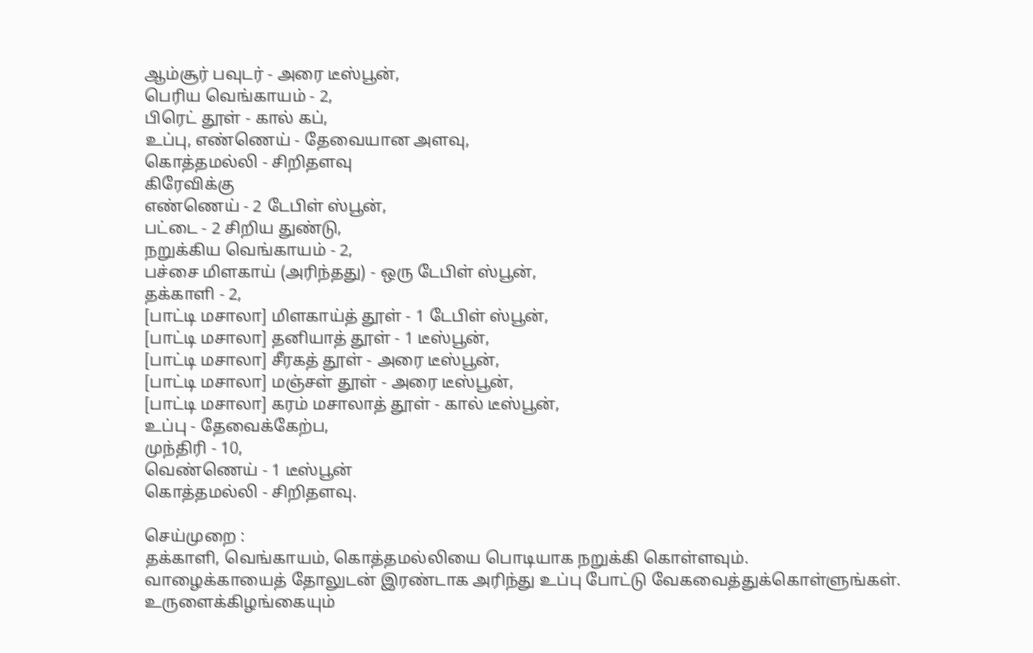ஆம்சூர் பவுடர் - அரை டீஸ்பூன்,
பெரிய வெங்காயம் - 2,
பிரெட் தூள் - கால் கப்,
உப்பு, எண்ணெய் - தேவையான அளவு,
கொத்தமல்லி - சிறிதளவு
கிரேவிக்கு
எண்ணெய் - 2 டேபிள் ஸ்பூன்,
பட்டை - 2 சிறிய துண்டு,
நறுக்கிய வெங்காயம் - 2,
பச்சை மிளகாய் (அரிந்தது) - ஒரு டேபிள் ஸ்பூன்,
தக்காளி - 2,
[பாட்டி மசாலா] மிளகாய்த் தூள் - 1 டேபிள் ஸ்பூன்,
[பாட்டி மசாலா] தனியாத் தூள் - 1 டீஸ்பூன்,
[பாட்டி மசாலா] சீரகத் தூள் - அரை டீஸ்பூன்,
[பாட்டி மசாலா] மஞ்சள் தூள் - அரை டீஸ்பூன்,
[பாட்டி மசாலா] கரம் மசாலாத் தூள் - கால் டீஸ்பூன்,
உப்பு - தேவைக்கேற்ப,
முந்திரி - 10,
வெண்ணெய் - 1 டீஸ்பூன்
கொத்தமல்லி - சிறிதளவு.

செய்முறை :
தக்காளி, வெங்காயம், கொத்தமல்லியை பொடியாக நறுக்கி கொள்ளவும்.
வாழைக்காயைத் தோலுடன் இரண்டாக அரிந்து உப்பு போட்டு வேகவைத்துக்கொள்ளுங்கள்.
உருளைக்கிழங்கையும்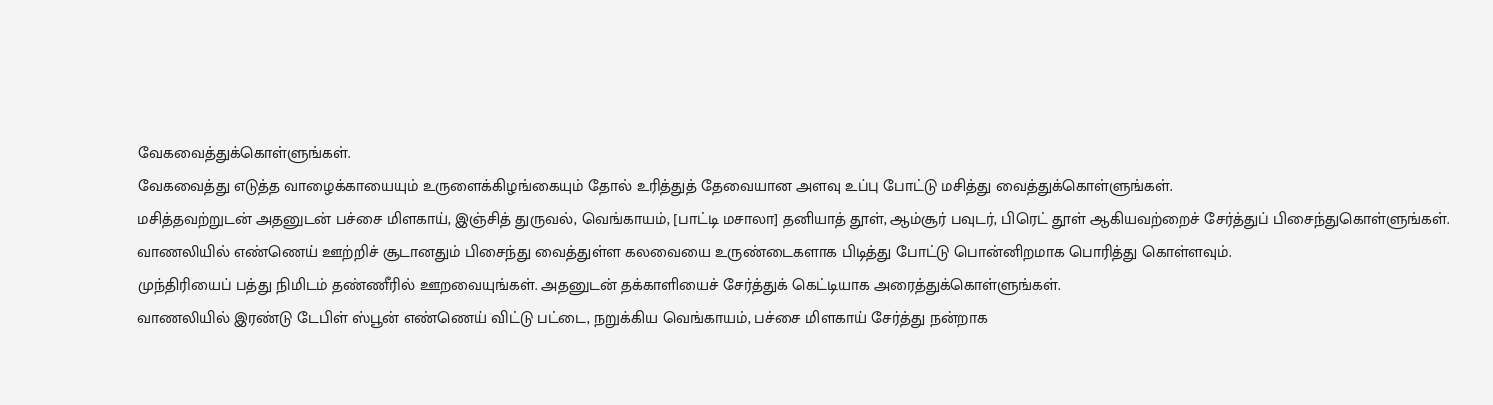வேகவைத்துக்கொள்ளுங்கள்.
வேகவைத்து எடுத்த வாழைக்காயையும் உருளைக்கிழங்கையும் தோல் உரித்துத் தேவையான அளவு உப்பு போட்டு மசித்து வைத்துக்கொள்ளுங்கள்.
மசித்தவற்றுடன் அதனுடன் பச்சை மிளகாய், இஞ்சித் துருவல், வெங்காயம், [பாட்டி மசாலா] தனியாத் தூள், ஆம்சூர் பவுடர், பிரெட் தூள் ஆகியவற்றைச் சேர்த்துப் பிசைந்துகொள்ளுங்கள்.
வாணலியில் எண்ணெய் ஊற்றிச் சூடானதும் பிசைந்து வைத்துள்ள கலவையை உருண்டைகளாக பிடித்து போட்டு பொன்னிறமாக பொரித்து கொள்ளவும்.
முந்திரியைப் பத்து நிமிடம் தண்ணீரில் ஊறவையுங்கள். அதனுடன் தக்காளியைச் சேர்த்துக் கெட்டியாக அரைத்துக்கொள்ளுங்கள்.
வாணலியில் இரண்டு டேபிள் ஸ்பூன் எண்ணெய் விட்டு பட்டை, நறுக்கிய வெங்காயம், பச்சை மிளகாய் சேர்த்து நன்றாக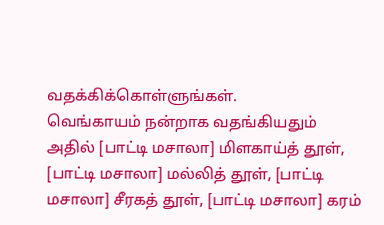வதக்கிக்கொள்ளுங்கள்.
வெங்காயம் நன்றாக வதங்கியதும் அதில் [பாட்டி மசாலா] மிளகாய்த் தூள், [பாட்டி மசாலா] மல்லித் தூள், [பாட்டி மசாலா] சீரகத் தூள், [பாட்டி மசாலா] கரம்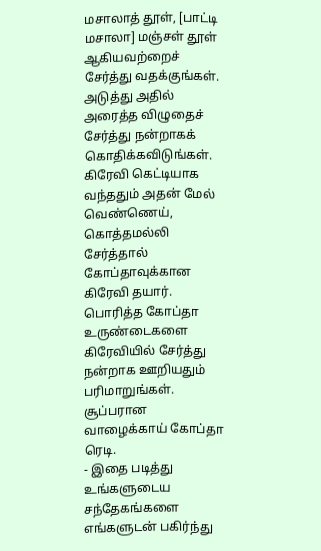மசாலாத் தூள், [பாட்டி மசாலா] மஞ்சள் தூள் ஆகியவற்றைச் சேர்த்து வதக்குங்கள்.
அடுத்து அதில் அரைத்த விழுதைச் சேர்த்து நன்றாகக் கொதிக்கவிடுங்கள்.
கிரேவி கெட்டியாக வந்ததும் அதன் மேல் வெண்ணெய், கொத்தமல்லி சேர்த்தால் கோப்தாவுக்கான கிரேவி தயார்.
பொரித்த கோப்தா உருண்டைகளை கிரேவியில் சேர்த்து நன்றாக ஊறியதும் பரிமாறுங்கள்.
சூப்பரான வாழைக்காய் கோப்தா ரெடி.
- இதை படித்து உங்களுடைய சந்தேகங்களை எங்களுடன் பகிர்ந்து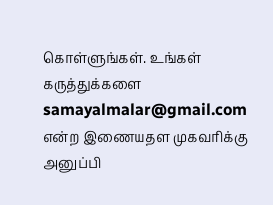கொள்ளுங்கள். உங்கள் கருத்துக்களை samayalmalar@gmail.com என்ற இணையதள முகவரிக்கு அனுப்பி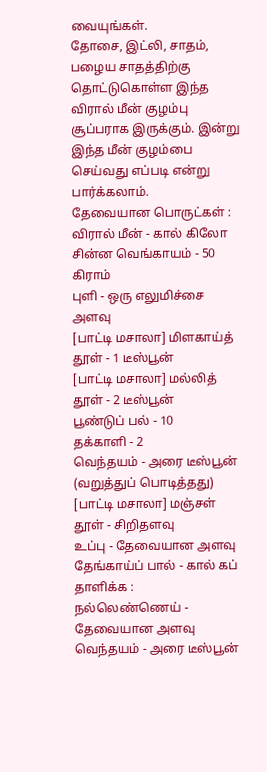வையுங்கள்.
தோசை, இட்லி, சாதம், பழைய சாதத்திற்கு தொட்டுகொள்ள இந்த விரால் மீன் குழம்பு சூப்பராக இருக்கும். இன்று இந்த மீன் குழம்பை செய்வது எப்படி என்று பார்க்கலாம்.
தேவையான பொருட்கள் :
விரால் மீன் - கால் கிலோ
சின்ன வெங்காயம் - 50 கிராம்
புளி - ஒரு எலுமிச்சை அளவு
[பாட்டி மசாலா] மிளகாய்த் தூள் - 1 டீஸ்பூன்
[பாட்டி மசாலா] மல்லித் தூள் - 2 டீஸ்பூன்
பூண்டுப் பல் - 10
தக்காளி - 2
வெந்தயம் - அரை டீஸ்பூன் (வறுத்துப் பொடித்தது)
[பாட்டி மசாலா] மஞ்சள் தூள் - சிறிதளவு
உப்பு - தேவையான அளவு
தேங்காய்ப் பால் - கால் கப்
தாளிக்க :
நல்லெண்ணெய் - தேவையான அளவு
வெந்தயம் - அரை டீஸ்பூன்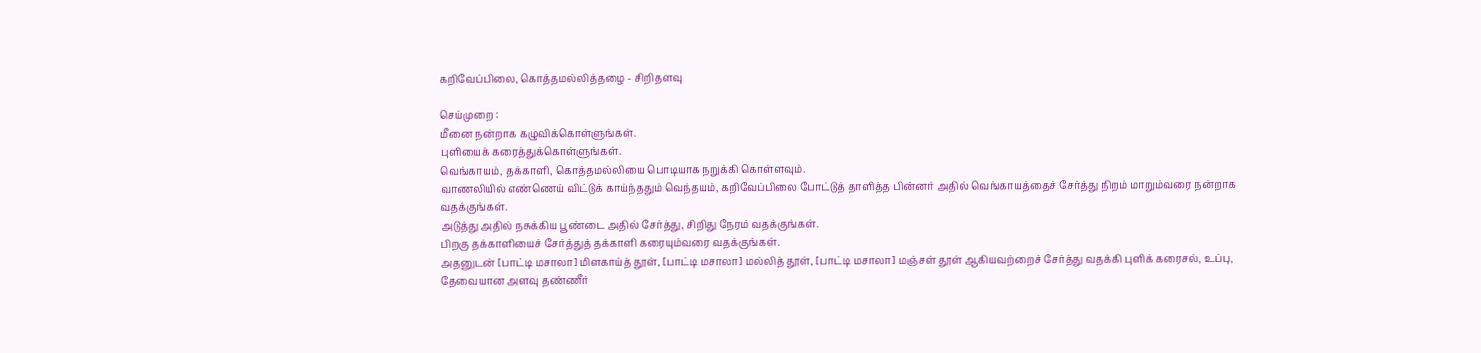கறிவேப்பிலை, கொத்தமல்லித்தழை - சிறிதளவு

செய்முறை :
மீனை நன்றாக கழுவிக்கொள்ளுங்கள்.
புளியைக் கரைத்துக்கொள்ளுங்கள்.
வெங்காயம், தக்காளி, கொத்தமல்லியை பொடியாக நறுக்கி கொள்ளவும்.
வாணலியில் எண்ணெய் விட்டுக் காய்ந்ததும் வெந்தயம், கறிவேப்பிலை போட்டுத் தாளித்த பின்னர் அதில் வெங்காயத்தைச் சேர்த்து நிறம் மாறும்வரை நன்றாக வதக்குங்கள்.
அடுத்து அதில் நசுக்கிய பூண்டை அதில் சேர்த்து, சிறிது நேரம் வதக்குங்கள்.
பிறகு தக்காளியைச் சேர்த்துத் தக்காளி கரையும்வரை வதக்குங்கள்.
அதனுடன் [பாட்டி மசாலா] மிளகாய்த் தூள், [பாட்டி மசாலா] மல்லித் தூள், [பாட்டி மசாலா] மஞ்சள் தூள் ஆகியவற்றைச் சேர்த்து வதக்கி புளிக் கரைசல், உப்பு, தேவையான அளவு தண்ணீர்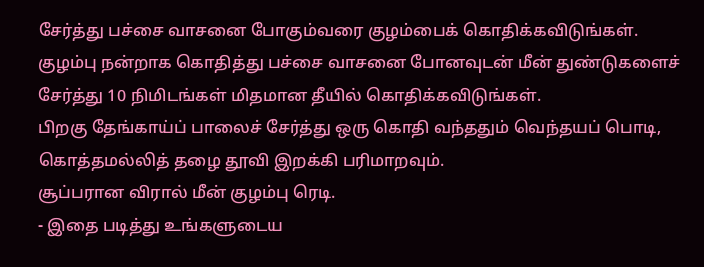சேர்த்து பச்சை வாசனை போகும்வரை குழம்பைக் கொதிக்கவிடுங்கள்.
குழம்பு நன்றாக கொதித்து பச்சை வாசனை போனவுடன் மீன் துண்டுகளைச் சேர்த்து 10 நிமிடங்கள் மிதமான தீயில் கொதிக்கவிடுங்கள்.
பிறகு தேங்காய்ப் பாலைச் சேர்த்து ஒரு கொதி வந்ததும் வெந்தயப் பொடி, கொத்தமல்லித் தழை தூவி இறக்கி பரிமாறவும்.
சூப்பரான விரால் மீன் குழம்பு ரெடி.
- இதை படித்து உங்களுடைய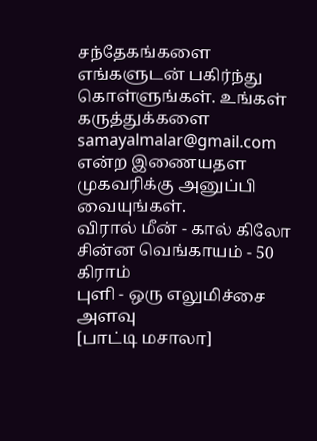சந்தேகங்களை எங்களுடன் பகிர்ந்து கொள்ளுங்கள். உங்கள் கருத்துக்களை samayalmalar@gmail.com என்ற இணையதள முகவரிக்கு அனுப்பி வையுங்கள்.
விரால் மீன் - கால் கிலோ
சின்ன வெங்காயம் - 50 கிராம்
புளி - ஒரு எலுமிச்சை அளவு
[பாட்டி மசாலா]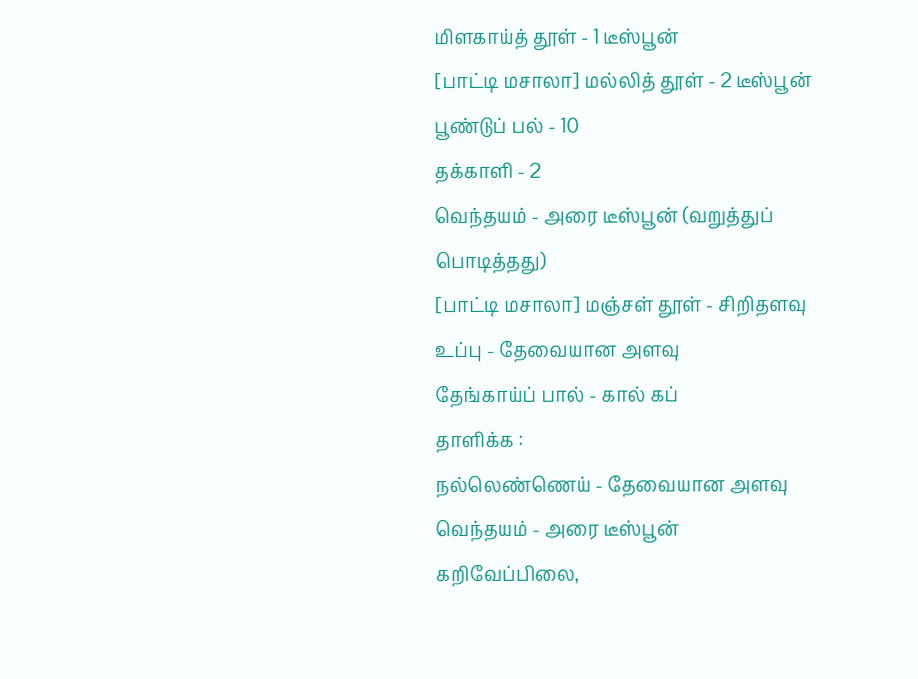மிளகாய்த் தூள் - 1 டீஸ்பூன்
[பாட்டி மசாலா] மல்லித் தூள் - 2 டீஸ்பூன்
பூண்டுப் பல் - 10
தக்காளி - 2
வெந்தயம் - அரை டீஸ்பூன் (வறுத்துப் பொடித்தது)
[பாட்டி மசாலா] மஞ்சள் தூள் - சிறிதளவு
உப்பு - தேவையான அளவு
தேங்காய்ப் பால் - கால் கப்
தாளிக்க :
நல்லெண்ணெய் - தேவையான அளவு
வெந்தயம் - அரை டீஸ்பூன்
கறிவேப்பிலை,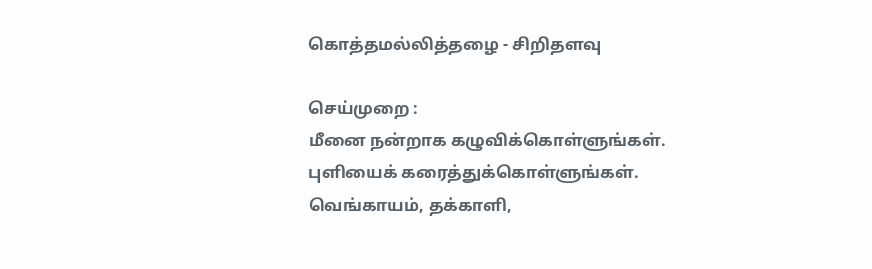கொத்தமல்லித்தழை - சிறிதளவு

செய்முறை :
மீனை நன்றாக கழுவிக்கொள்ளுங்கள்.
புளியைக் கரைத்துக்கொள்ளுங்கள்.
வெங்காயம், தக்காளி,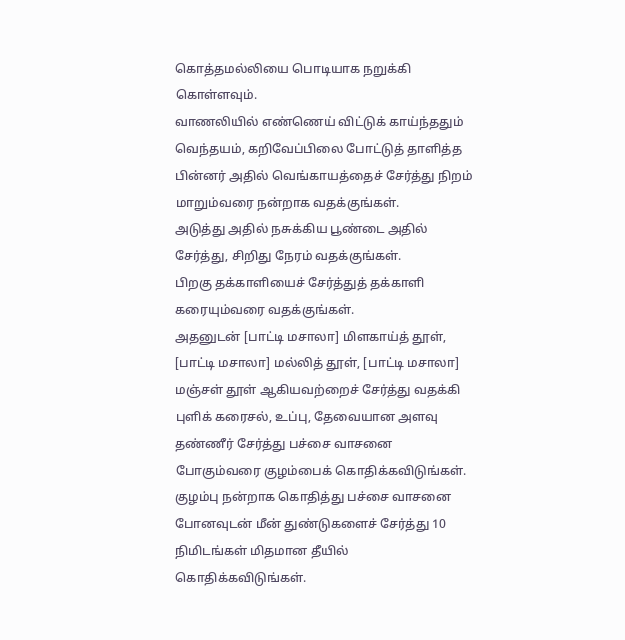கொத்தமல்லியை பொடியாக நறுக்கி கொள்ளவும்.
வாணலியில் எண்ணெய் விட்டுக் காய்ந்ததும் வெந்தயம், கறிவேப்பிலை போட்டுத் தாளித்த பின்னர் அதில் வெங்காயத்தைச் சேர்த்து நிறம் மாறும்வரை நன்றாக வதக்குங்கள்.
அடுத்து அதில் நசுக்கிய பூண்டை அதில் சேர்த்து, சிறிது நேரம் வதக்குங்கள்.
பிறகு தக்காளியைச் சேர்த்துத் தக்காளி கரையும்வரை வதக்குங்கள்.
அதனுடன் [பாட்டி மசாலா] மிளகாய்த் தூள், [பாட்டி மசாலா] மல்லித் தூள், [பாட்டி மசாலா] மஞ்சள் தூள் ஆகியவற்றைச் சேர்த்து வதக்கி புளிக் கரைசல், உப்பு, தேவையான அளவு தண்ணீர் சேர்த்து பச்சை வாசனை போகும்வரை குழம்பைக் கொதிக்கவிடுங்கள்.
குழம்பு நன்றாக கொதித்து பச்சை வாசனை போனவுடன் மீன் துண்டுகளைச் சேர்த்து 10 நிமிடங்கள் மிதமான தீயில் கொதிக்கவிடுங்கள்.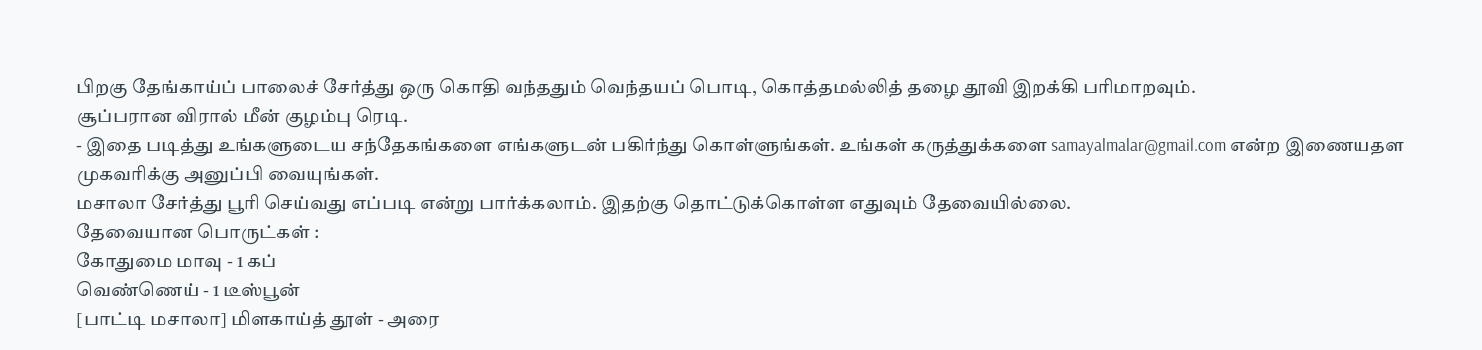பிறகு தேங்காய்ப் பாலைச் சேர்த்து ஒரு கொதி வந்ததும் வெந்தயப் பொடி, கொத்தமல்லித் தழை தூவி இறக்கி பரிமாறவும்.
சூப்பரான விரால் மீன் குழம்பு ரெடி.
- இதை படித்து உங்களுடைய சந்தேகங்களை எங்களுடன் பகிர்ந்து கொள்ளுங்கள். உங்கள் கருத்துக்களை samayalmalar@gmail.com என்ற இணையதள முகவரிக்கு அனுப்பி வையுங்கள்.
மசாலா சேர்த்து பூரி செய்வது எப்படி என்று பார்க்கலாம். இதற்கு தொட்டுக்கொள்ள எதுவும் தேவையில்லை.
தேவையான பொருட்கள் :
கோதுமை மாவு - 1 கப்
வெண்ணெய் - 1 டீஸ்பூன்
[பாட்டி மசாலா] மிளகாய்த் தூள் - அரை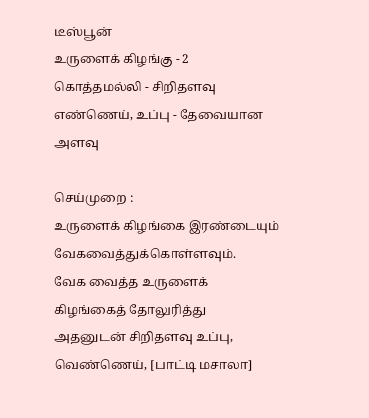டீஸ்பூன்
உருளைக் கிழங்கு - 2
கொத்தமல்லி - சிறிதளவு
எண்ணெய், உப்பு - தேவையான அளவு

செய்முறை :
உருளைக் கிழங்கை இரண்டையும் வேகவைத்துக்கொள்ளவும்.
வேக வைத்த உருளைக் கிழங்கைத் தோலுரித்து அதனுடன் சிறிதளவு உப்பு, வெண்ணெய், [பாட்டி மசாலா]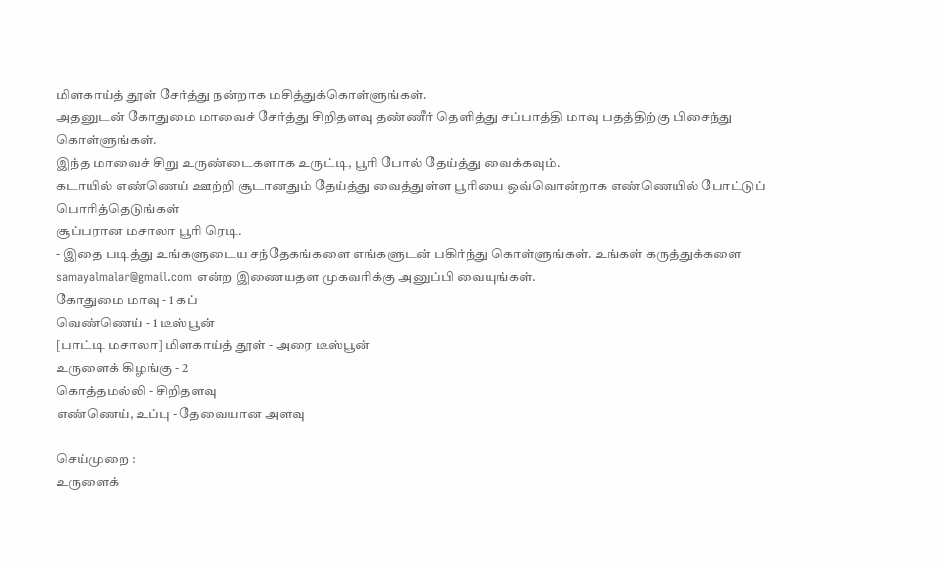மிளகாய்த் தூள் சேர்த்து நன்றாக மசித்துக்கொள்ளுங்கள்.
அதனுடன் கோதுமை மாவைச் சேர்த்து சிறிதளவு தண்ணீர் தெளித்து சப்பாத்தி மாவு பதத்திற்கு பிசைந்து கொள்ளுங்கள்.
இந்த மாவைச் சிறு உருண்டைகளாக உருட்டி, பூரி போல் தேய்த்து வைக்கவும்.
கடாயில் எண்ணெய் ஊற்றி சூடானதும் தேய்த்து வைத்துள்ள பூரியை ஒவ்வொன்றாக எண்ணெயில் போட்டுப் பொரித்தெடுங்கள்
சூப்பரான மசாலா பூரி ரெடி.
- இதை படித்து உங்களுடைய சந்தேகங்களை எங்களுடன் பகிர்ந்து கொள்ளுங்கள். உங்கள் கருத்துக்களை samayalmalar@gmail.com என்ற இணையதள முகவரிக்கு அனுப்பி வையுங்கள்.
கோதுமை மாவு - 1 கப்
வெண்ணெய் - 1 டீஸ்பூன்
[பாட்டி மசாலா] மிளகாய்த் தூள் - அரை டீஸ்பூன்
உருளைக் கிழங்கு - 2
கொத்தமல்லி - சிறிதளவு
எண்ணெய், உப்பு - தேவையான அளவு

செய்முறை :
உருளைக்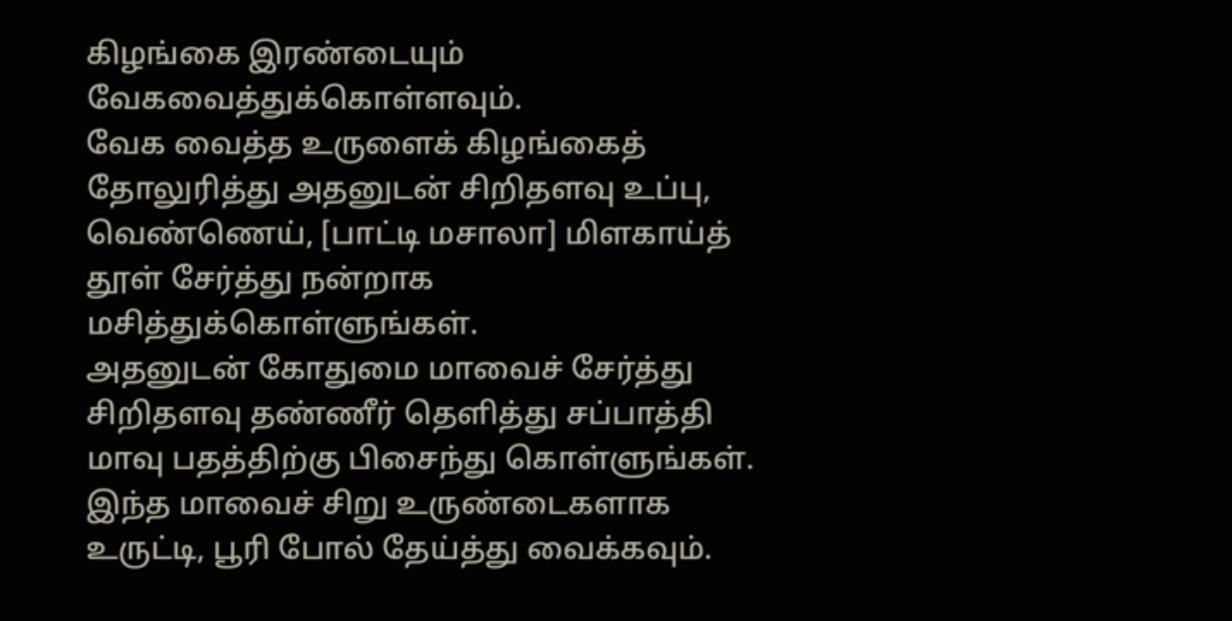கிழங்கை இரண்டையும் வேகவைத்துக்கொள்ளவும்.
வேக வைத்த உருளைக் கிழங்கைத் தோலுரித்து அதனுடன் சிறிதளவு உப்பு, வெண்ணெய், [பாட்டி மசாலா] மிளகாய்த் தூள் சேர்த்து நன்றாக மசித்துக்கொள்ளுங்கள்.
அதனுடன் கோதுமை மாவைச் சேர்த்து சிறிதளவு தண்ணீர் தெளித்து சப்பாத்தி மாவு பதத்திற்கு பிசைந்து கொள்ளுங்கள்.
இந்த மாவைச் சிறு உருண்டைகளாக உருட்டி, பூரி போல் தேய்த்து வைக்கவும்.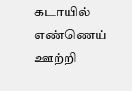கடாயில் எண்ணெய் ஊற்றி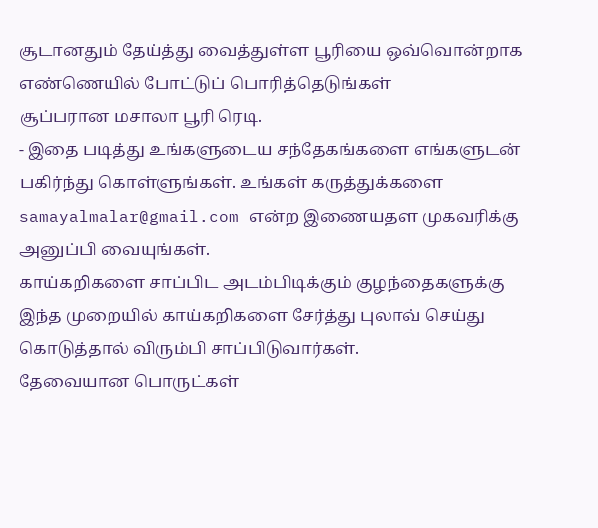சூடானதும் தேய்த்து வைத்துள்ள பூரியை ஒவ்வொன்றாக எண்ணெயில் போட்டுப் பொரித்தெடுங்கள்
சூப்பரான மசாலா பூரி ரெடி.
- இதை படித்து உங்களுடைய சந்தேகங்களை எங்களுடன் பகிர்ந்து கொள்ளுங்கள். உங்கள் கருத்துக்களை samayalmalar@gmail.com என்ற இணையதள முகவரிக்கு அனுப்பி வையுங்கள்.
காய்கறிகளை சாப்பிட அடம்பிடிக்கும் குழந்தைகளுக்கு இந்த முறையில் காய்கறிகளை சேர்த்து புலாவ் செய்து கொடுத்தால் விரும்பி சாப்பிடுவார்கள்.
தேவையான பொருட்கள்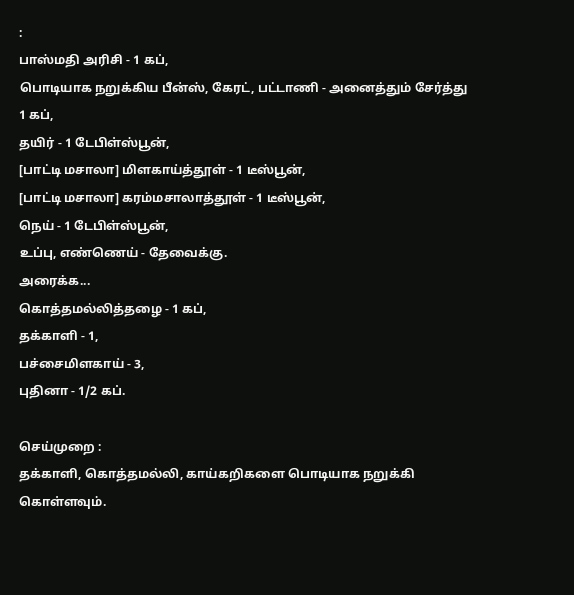:
பாஸ்மதி அரிசி - 1 கப்,
பொடியாக நறுக்கிய பீன்ஸ், கேரட், பட்டாணி - அனைத்தும் சேர்த்து 1 கப்,
தயிர் - 1 டேபிள்ஸ்பூன்,
[பாட்டி மசாலா] மிளகாய்த்தூள் - 1 டீஸ்பூன்,
[பாட்டி மசாலா] கரம்மசாலாத்தூள் - 1 டீஸ்பூன்,
நெய் - 1 டேபிள்ஸ்பூன்,
உப்பு, எண்ணெய் - தேவைக்கு.
அரைக்க...
கொத்தமல்லித்தழை - 1 கப்,
தக்காளி - 1,
பச்சைமிளகாய் - 3,
புதினா - 1/2 கப்.

செய்முறை :
தக்காளி, கொத்தமல்லி, காய்கறிகளை பொடியாக நறுக்கி கொள்ளவும்.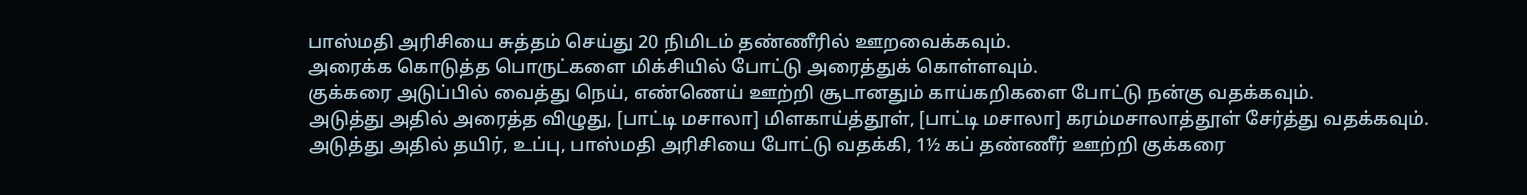பாஸ்மதி அரிசியை சுத்தம் செய்து 20 நிமிடம் தண்ணீரில் ஊறவைக்கவும்.
அரைக்க கொடுத்த பொருட்களை மிக்சியில் போட்டு அரைத்துக் கொள்ளவும்.
குக்கரை அடுப்பில் வைத்து நெய், எண்ணெய் ஊற்றி சூடானதும் காய்கறிகளை போட்டு நன்கு வதக்கவும்.
அடுத்து அதில் அரைத்த விழுது, [பாட்டி மசாலா] மிளகாய்த்தூள், [பாட்டி மசாலா] கரம்மசாலாத்தூள் சேர்த்து வதக்கவும்.
அடுத்து அதில் தயிர், உப்பு, பாஸ்மதி அரிசியை போட்டு வதக்கி, 1½ கப் தண்ணீர் ஊற்றி குக்கரை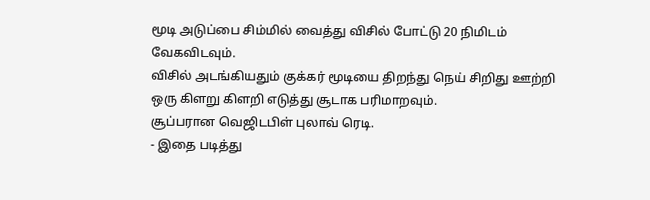மூடி அடுப்பை சிம்மில் வைத்து விசில் போட்டு 20 நிமிடம் வேகவிடவும்.
விசில் அடங்கியதும் குக்கர் மூடியை திறந்து நெய் சிறிது ஊற்றி ஒரு கிளறு கிளறி எடுத்து சூடாக பரிமாறவும்.
சூப்பரான வெஜிடபிள் புலாவ் ரெடி.
- இதை படித்து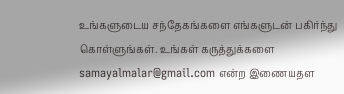உங்களுடைய சந்தேகங்களை எங்களுடன் பகிர்ந்து கொள்ளுங்கள். உங்கள் கருத்துக்களை samayalmalar@gmail.com என்ற இணையதள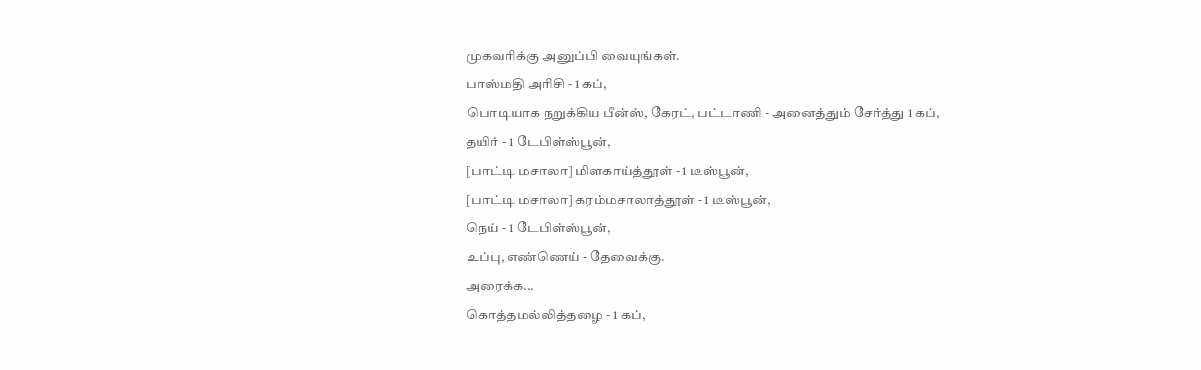முகவரிக்கு அனுப்பி வையுங்கள்.
பாஸ்மதி அரிசி - 1 கப்,
பொடியாக நறுக்கிய பீன்ஸ், கேரட், பட்டாணி - அனைத்தும் சேர்த்து 1 கப்,
தயிர் - 1 டேபிள்ஸ்பூன்,
[பாட்டி மசாலா] மிளகாய்த்தூள் - 1 டீஸ்பூன்,
[பாட்டி மசாலா] கரம்மசாலாத்தூள் - 1 டீஸ்பூன்,
நெய் - 1 டேபிள்ஸ்பூன்,
உப்பு, எண்ணெய் - தேவைக்கு.
அரைக்க...
கொத்தமல்லித்தழை - 1 கப்,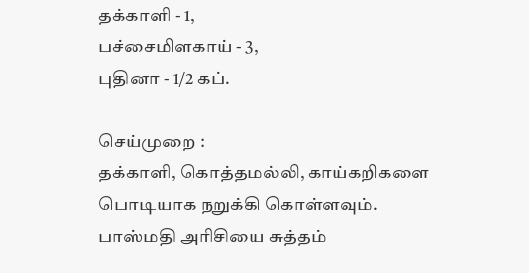தக்காளி - 1,
பச்சைமிளகாய் - 3,
புதினா - 1/2 கப்.

செய்முறை :
தக்காளி, கொத்தமல்லி, காய்கறிகளை பொடியாக நறுக்கி கொள்ளவும்.
பாஸ்மதி அரிசியை சுத்தம்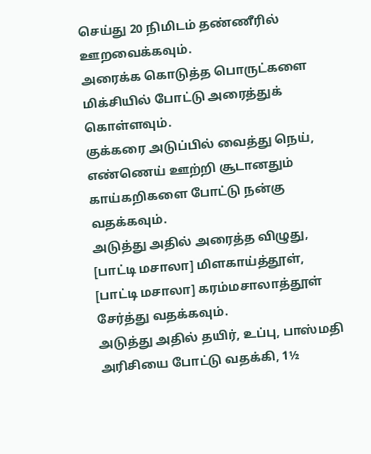செய்து 20 நிமிடம் தண்ணீரில் ஊறவைக்கவும்.
அரைக்க கொடுத்த பொருட்களை மிக்சியில் போட்டு அரைத்துக் கொள்ளவும்.
குக்கரை அடுப்பில் வைத்து நெய், எண்ணெய் ஊற்றி சூடானதும் காய்கறிகளை போட்டு நன்கு வதக்கவும்.
அடுத்து அதில் அரைத்த விழுது, [பாட்டி மசாலா] மிளகாய்த்தூள், [பாட்டி மசாலா] கரம்மசாலாத்தூள் சேர்த்து வதக்கவும்.
அடுத்து அதில் தயிர், உப்பு, பாஸ்மதி அரிசியை போட்டு வதக்கி, 1½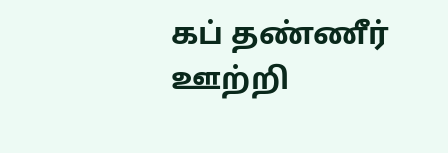கப் தண்ணீர் ஊற்றி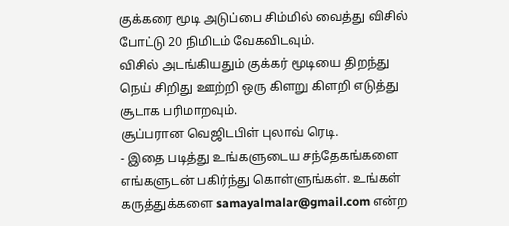குக்கரை மூடி அடுப்பை சிம்மில் வைத்து விசில் போட்டு 20 நிமிடம் வேகவிடவும்.
விசில் அடங்கியதும் குக்கர் மூடியை திறந்து நெய் சிறிது ஊற்றி ஒரு கிளறு கிளறி எடுத்து சூடாக பரிமாறவும்.
சூப்பரான வெஜிடபிள் புலாவ் ரெடி.
- இதை படித்து உங்களுடைய சந்தேகங்களை எங்களுடன் பகிர்ந்து கொள்ளுங்கள். உங்கள் கருத்துக்களை samayalmalar@gmail.com என்ற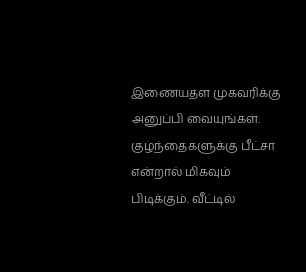இணையதள முகவரிக்கு அனுப்பி வையுங்கள்.
குழந்தைகளுக்கு பீட்சா என்றால் மிகவும் பிடிக்கும். வீட்டில்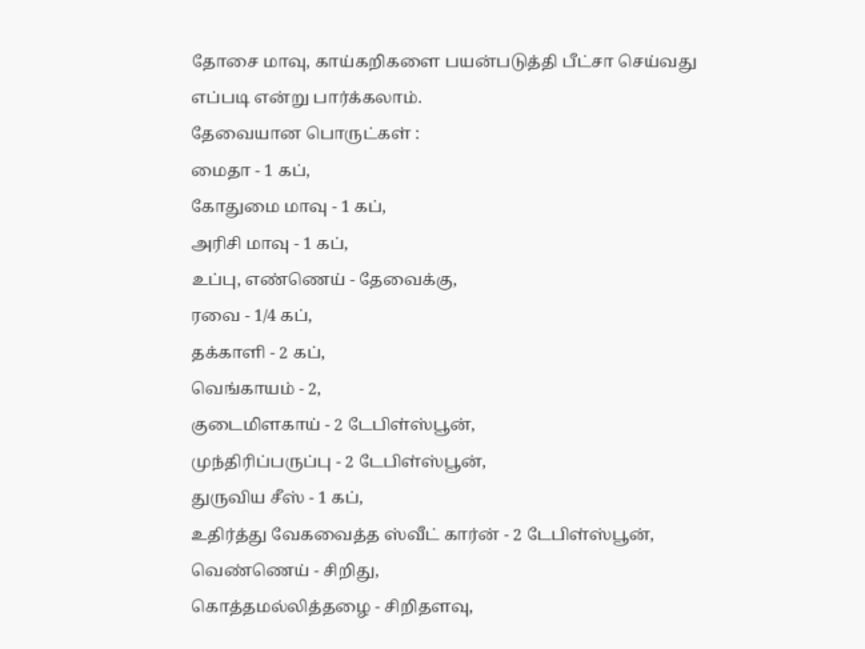தோசை மாவு, காய்கறிகளை பயன்படுத்தி பீட்சா செய்வது எப்படி என்று பார்க்கலாம்.
தேவையான பொருட்கள் :
மைதா - 1 கப்,
கோதுமை மாவு - 1 கப்,
அரிசி மாவு - 1 கப்,
உப்பு, எண்ணெய் - தேவைக்கு,
ரவை - 1/4 கப்,
தக்காளி - 2 கப்,
வெங்காயம் - 2,
குடைமிளகாய் - 2 டேபிள்ஸ்பூன்,
முந்திரிப்பருப்பு - 2 டேபிள்ஸ்பூன்,
துருவிய சீஸ் - 1 கப்,
உதிர்த்து வேகவைத்த ஸ்வீட் கார்ன் - 2 டேபிள்ஸ்பூன்,
வெண்ணெய் - சிறிது,
கொத்தமல்லித்தழை - சிறிதளவு,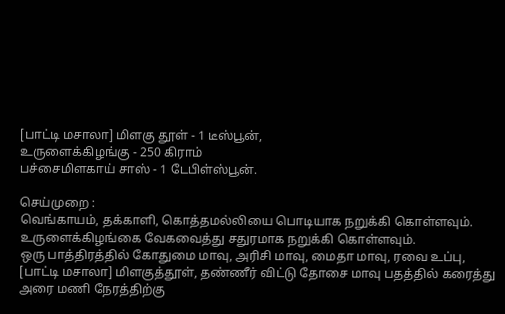[பாட்டி மசாலா] மிளகு தூள் - 1 டீஸ்பூன்,
உருளைக்கிழங்கு - 250 கிராம்
பச்சைமிளகாய் சாஸ் - 1 டேபிள்ஸ்பூன்.

செய்முறை :
வெங்காயம், தக்காளி, கொத்தமல்லியை பொடியாக நறுக்கி கொள்ளவும்.
உருளைக்கிழங்கை வேகவைத்து சதுரமாக நறுக்கி கொள்ளவும்.
ஒரு பாத்திரத்தில் கோதுமை மாவு, அரிசி மாவு, மைதா மாவு, ரவை உப்பு, [பாட்டி மசாலா] மிளகுத்தூள், தண்ணீர் விட்டு தோசை மாவு பதத்தில் கரைத்து அரை மணி நேரத்திற்கு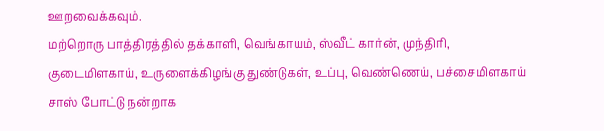ஊறவைக்கவும்.
மற்றொரு பாத்திரத்தில் தக்காளி, வெங்காயம், ஸ்வீட் கார்ன், முந்திரி, குடைமிளகாய், உருளைக்கிழங்கு துண்டுகள், உப்பு, வெண்ணெய், பச்சைமிளகாய் சாஸ் போட்டு நன்றாக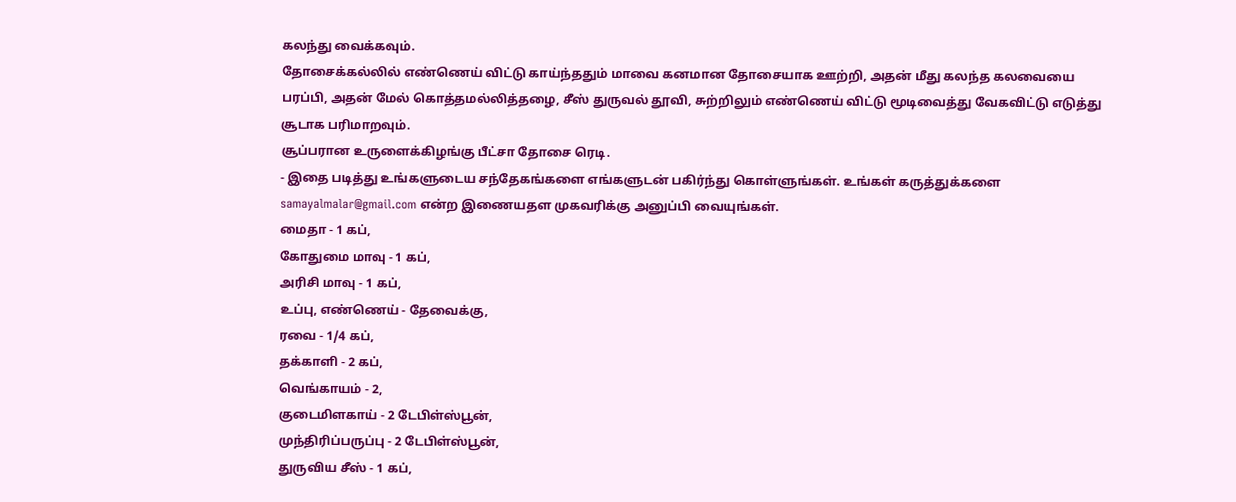கலந்து வைக்கவும்.
தோசைக்கல்லில் எண்ணெய் விட்டு காய்ந்ததும் மாவை கனமான தோசையாக ஊற்றி, அதன் மீது கலந்த கலவையை பரப்பி, அதன் மேல் கொத்தமல்லித்தழை, சீஸ் துருவல் தூவி, சுற்றிலும் எண்ணெய் விட்டு மூடிவைத்து வேகவிட்டு எடுத்து சூடாக பரிமாறவும்.
சூப்பரான உருளைக்கிழங்கு பீட்சா தோசை ரெடி.
- இதை படித்து உங்களுடைய சந்தேகங்களை எங்களுடன் பகிர்ந்து கொள்ளுங்கள். உங்கள் கருத்துக்களை samayalmalar@gmail.com என்ற இணையதள முகவரிக்கு அனுப்பி வையுங்கள்.
மைதா - 1 கப்,
கோதுமை மாவு - 1 கப்,
அரிசி மாவு - 1 கப்,
உப்பு, எண்ணெய் - தேவைக்கு,
ரவை - 1/4 கப்,
தக்காளி - 2 கப்,
வெங்காயம் - 2,
குடைமிளகாய் - 2 டேபிள்ஸ்பூன்,
முந்திரிப்பருப்பு - 2 டேபிள்ஸ்பூன்,
துருவிய சீஸ் - 1 கப்,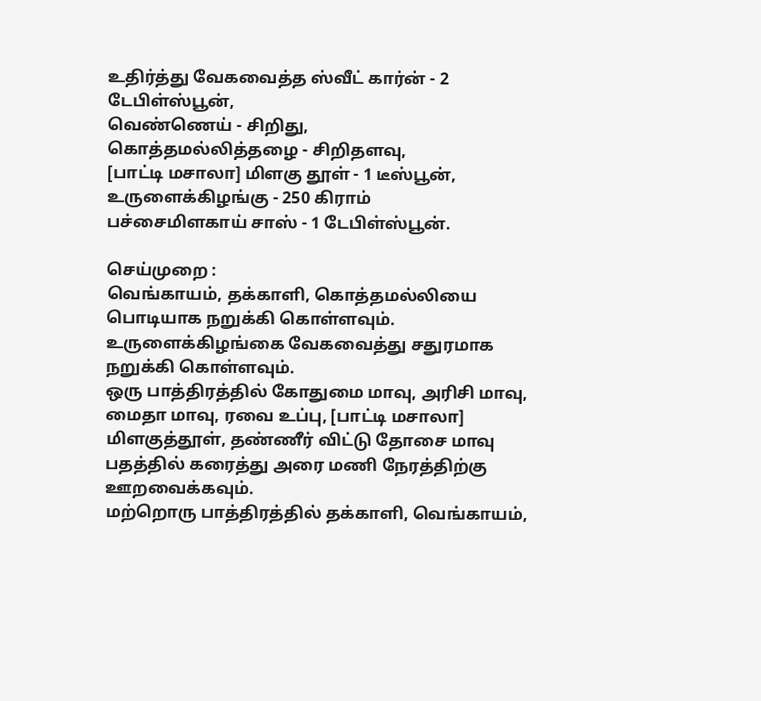உதிர்த்து வேகவைத்த ஸ்வீட் கார்ன் - 2 டேபிள்ஸ்பூன்,
வெண்ணெய் - சிறிது,
கொத்தமல்லித்தழை - சிறிதளவு,
[பாட்டி மசாலா] மிளகு தூள் - 1 டீஸ்பூன்,
உருளைக்கிழங்கு - 250 கிராம்
பச்சைமிளகாய் சாஸ் - 1 டேபிள்ஸ்பூன்.

செய்முறை :
வெங்காயம், தக்காளி, கொத்தமல்லியை பொடியாக நறுக்கி கொள்ளவும்.
உருளைக்கிழங்கை வேகவைத்து சதுரமாக நறுக்கி கொள்ளவும்.
ஒரு பாத்திரத்தில் கோதுமை மாவு, அரிசி மாவு, மைதா மாவு, ரவை உப்பு, [பாட்டி மசாலா] மிளகுத்தூள், தண்ணீர் விட்டு தோசை மாவு பதத்தில் கரைத்து அரை மணி நேரத்திற்கு ஊறவைக்கவும்.
மற்றொரு பாத்திரத்தில் தக்காளி, வெங்காயம்,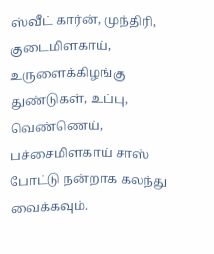ஸ்வீட் கார்ன், முந்திரி, குடைமிளகாய், உருளைக்கிழங்கு துண்டுகள், உப்பு, வெண்ணெய், பச்சைமிளகாய் சாஸ் போட்டு நன்றாக கலந்து வைக்கவும்.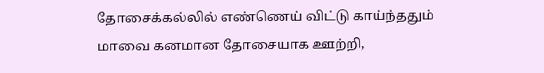தோசைக்கல்லில் எண்ணெய் விட்டு காய்ந்ததும் மாவை கனமான தோசையாக ஊற்றி,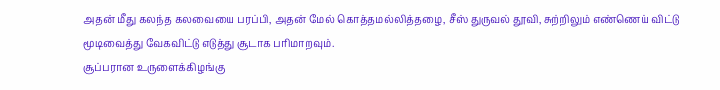அதன் மீது கலந்த கலவையை பரப்பி, அதன் மேல் கொத்தமல்லித்தழை, சீஸ் துருவல் தூவி, சுற்றிலும் எண்ணெய் விட்டு மூடிவைத்து வேகவிட்டு எடுத்து சூடாக பரிமாறவும்.
சூப்பரான உருளைக்கிழங்கு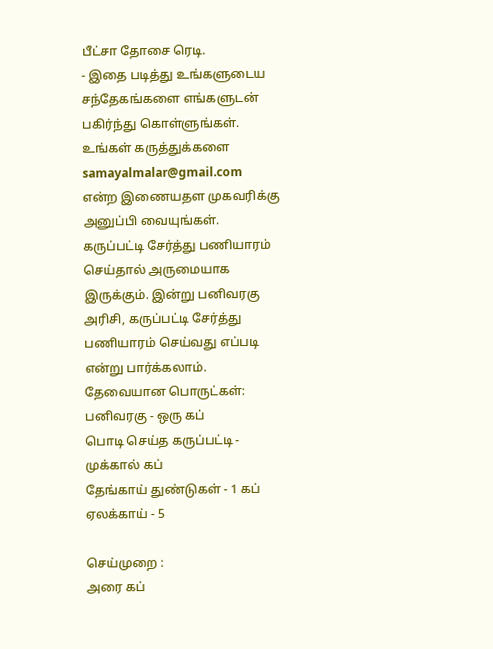பீட்சா தோசை ரெடி.
- இதை படித்து உங்களுடைய சந்தேகங்களை எங்களுடன் பகிர்ந்து கொள்ளுங்கள். உங்கள் கருத்துக்களை samayalmalar@gmail.com என்ற இணையதள முகவரிக்கு அனுப்பி வையுங்கள்.
கருப்பட்டி சேர்த்து பணியாரம் செய்தால் அருமையாக இருக்கும். இன்று பனிவரகு அரிசி, கருப்பட்டி சேர்த்து பணியாரம் செய்வது எப்படி என்று பார்க்கலாம்.
தேவையான பொருட்கள்:
பனிவரகு - ஒரு கப்
பொடி செய்த கருப்பட்டி - முக்கால் கப்
தேங்காய் துண்டுகள் - 1 கப்
ஏலக்காய் - 5

செய்முறை :
அரை கப்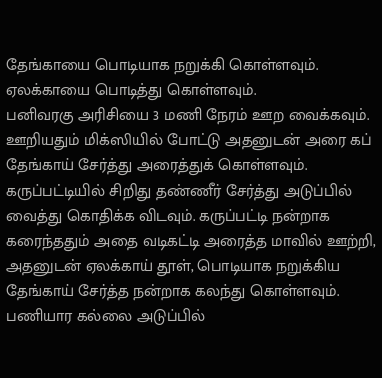தேங்காயை பொடியாக நறுக்கி கொள்ளவும்.
ஏலக்காயை பொடித்து கொள்ளவும்.
பனிவரகு அரிசியை 3 மணி நேரம் ஊற வைக்கவும். ஊறியதும் மிக்ஸியில் போட்டு அதனுடன் அரை கப் தேங்காய் சேர்த்து அரைத்துக் கொள்ளவும்.
கருப்பட்டியில் சிறிது தண்ணீர் சேர்த்து அடுப்பில் வைத்து கொதிக்க விடவும். கருப்பட்டி நன்றாக கரைந்ததும் அதை வடிகட்டி அரைத்த மாவில் ஊற்றி, அதனுடன் ஏலக்காய் தூள், பொடியாக நறுக்கிய தேங்காய் சேர்த்த நன்றாக கலந்து கொள்ளவும்.
பணியார கல்லை அடுப்பில்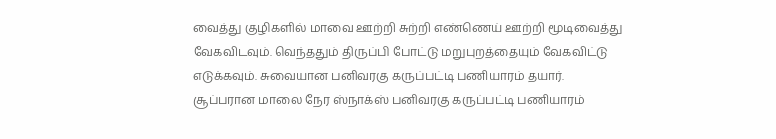வைத்து குழிகளில் மாவை ஊற்றி சுற்றி எண்ணெய் ஊற்றி மூடிவைத்து வேகவிடவும். வெந்ததும் திருப்பி போட்டு மறுபுறத்தையும் வேகவிட்டு எடுக்கவும். சுவையான பனிவரகு கருப்பட்டி பணியாரம் தயார்.
சூப்பரான மாலை நேர ஸ்நாக்ஸ் பனிவரகு கருப்பட்டி பணியாரம்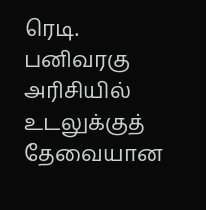ரெடி.
பனிவரகு அரிசியில் உடலுக்குத் தேவையான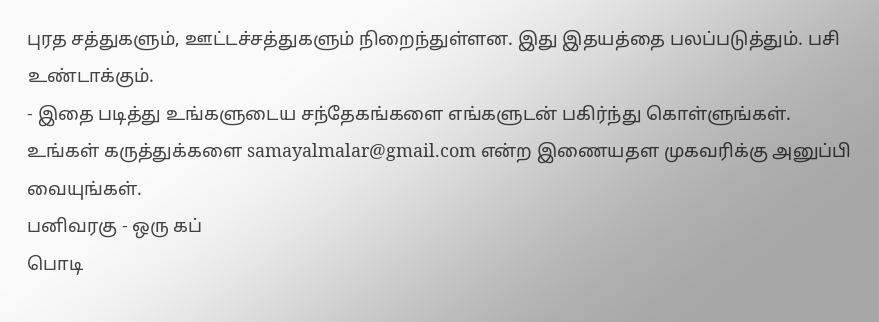புரத சத்துகளும், ஊட்டச்சத்துகளும் நிறைந்துள்ளன. இது இதயத்தை பலப்படுத்தும். பசி உண்டாக்கும்.
- இதை படித்து உங்களுடைய சந்தேகங்களை எங்களுடன் பகிர்ந்து கொள்ளுங்கள். உங்கள் கருத்துக்களை samayalmalar@gmail.com என்ற இணையதள முகவரிக்கு அனுப்பி வையுங்கள்.
பனிவரகு - ஒரு கப்
பொடி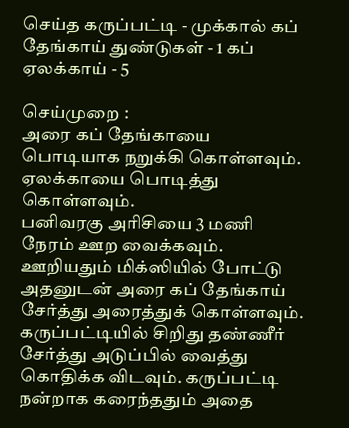செய்த கருப்பட்டி - முக்கால் கப்
தேங்காய் துண்டுகள் - 1 கப்
ஏலக்காய் - 5

செய்முறை :
அரை கப் தேங்காயை பொடியாக நறுக்கி கொள்ளவும்.
ஏலக்காயை பொடித்து கொள்ளவும்.
பனிவரகு அரிசியை 3 மணி நேரம் ஊற வைக்கவும். ஊறியதும் மிக்ஸியில் போட்டு அதனுடன் அரை கப் தேங்காய் சேர்த்து அரைத்துக் கொள்ளவும்.
கருப்பட்டியில் சிறிது தண்ணீர் சேர்த்து அடுப்பில் வைத்து கொதிக்க விடவும். கருப்பட்டி நன்றாக கரைந்ததும் அதை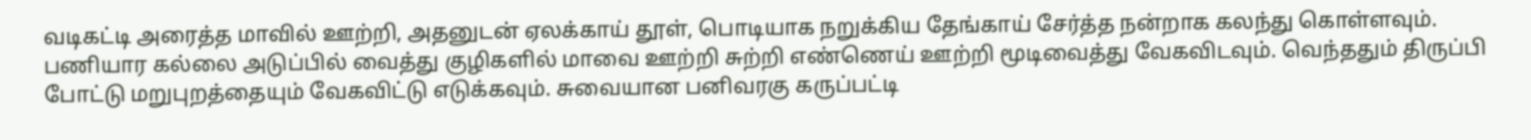வடிகட்டி அரைத்த மாவில் ஊற்றி, அதனுடன் ஏலக்காய் தூள், பொடியாக நறுக்கிய தேங்காய் சேர்த்த நன்றாக கலந்து கொள்ளவும்.
பணியார கல்லை அடுப்பில் வைத்து குழிகளில் மாவை ஊற்றி சுற்றி எண்ணெய் ஊற்றி மூடிவைத்து வேகவிடவும். வெந்ததும் திருப்பி போட்டு மறுபுறத்தையும் வேகவிட்டு எடுக்கவும். சுவையான பனிவரகு கருப்பட்டி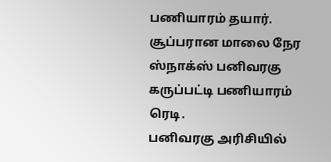பணியாரம் தயார்.
சூப்பரான மாலை நேர ஸ்நாக்ஸ் பனிவரகு கருப்பட்டி பணியாரம் ரெடி.
பனிவரகு அரிசியில்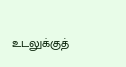உடலுக்குத்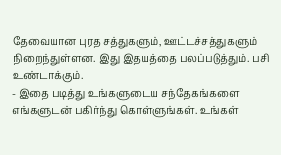தேவையான புரத சத்துகளும், ஊட்டச்சத்துகளும் நிறைந்துள்ளன. இது இதயத்தை பலப்படுத்தும். பசி உண்டாக்கும்.
- இதை படித்து உங்களுடைய சந்தேகங்களை எங்களுடன் பகிர்ந்து கொள்ளுங்கள். உங்கள்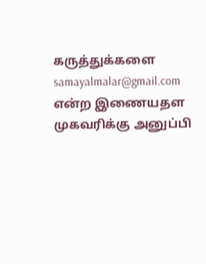கருத்துக்களை samayalmalar@gmail.com என்ற இணையதள முகவரிக்கு அனுப்பி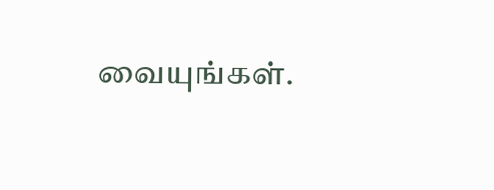வையுங்கள்.